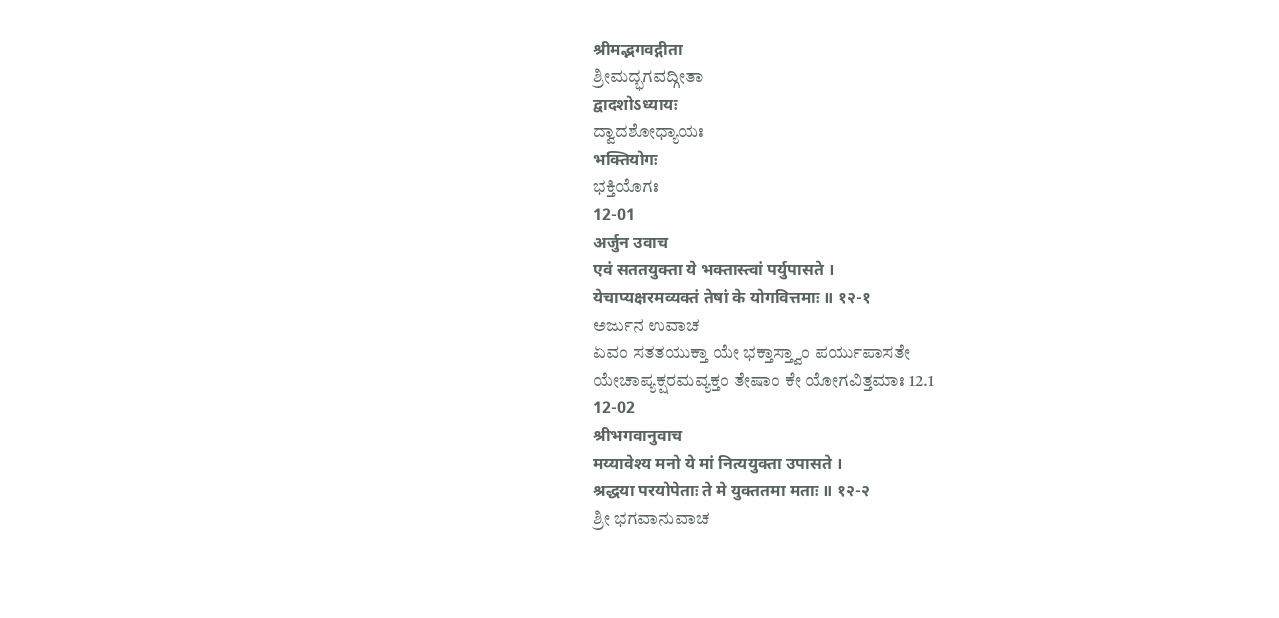श्रीमद्भगवद्गीता
ಶ್ರೀಮದ್ಭಗವದ್ಗೀತಾ
द्वादशोऽध्यायः
ದ್ವಾದಶೋಧ್ಯಾಯಃ
भक्तियोगः
ಭಕ್ತಿಯೊಗಃ
12-01
अर्जुन उवाच
एवं सततयुक्ता ये भक्तास्त्वां पर्युपासते ।
येचाप्यक्षरमव्यक्तं तेषां के योगवित्तमाः ॥ १२-१
ಅರ್ಜುನ ಉವಾಚ
ಏವಂ ಸತತಯುಕ್ತಾ ಯೇ ಭಕ್ತಾಸ್ತ್ವಾಂ ಪರ್ಯುಪಾಸತೇ
ಯೇಚಾಪ್ಯಕ್ಷರಮವ್ಯಕ್ತಂ ತೇಷಾಂ ಕೇ ಯೋಗವಿತ್ತಮಾಃ 12.1
12-02
श्रीभगवानुवाच
मय्यावेश्य मनो ये मां नित्ययुक्ता उपासते ।
श्रद्धया परयोपेताः ते मे युक्ततमा मताः ॥ १२-२
ಶ್ರೀ ಭಗವಾನುವಾಚ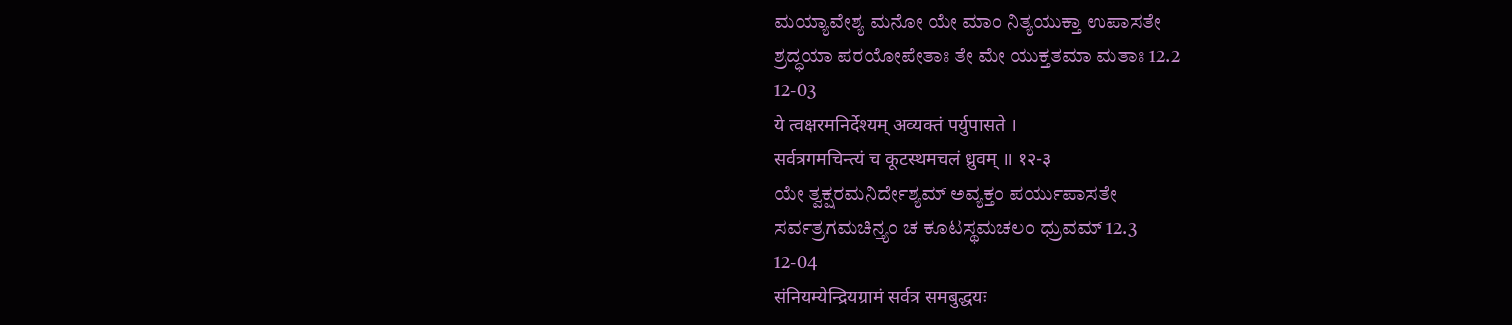ಮಯ್ಯಾವೇಶ್ಯ ಮನೋ ಯೇ ಮಾಂ ನಿತ್ಯಯುಕ್ತಾ ಉಪಾಸತೇ
ಶ್ರದ್ಧಯಾ ಪರಯೋಪೇತಾಃ ತೇ ಮೇ ಯುಕ್ತತಮಾ ಮತಾಃ 12.2
12-03
ये त्वक्षरमनिर्देश्यम् अव्यक्तं पर्युपासते ।
सर्वत्रगमचिन्त्यं च कूटस्थमचलं ध्रुवम् ॥ १२-३
ಯೇ ತ್ವಕ್ಷರಮನಿರ್ದೇಶ್ಯಮ್ ಅವ್ಯಕ್ತಂ ಪರ್ಯುಪಾಸತೇ
ಸರ್ವತ್ರಗಮಚಿನ್ತ್ಯಂ ಚ ಕೂಟಸ್ಥಮಚಲಂ ಧ್ರುವಮ್ 12.3
12-04
संनियम्येन्द्रियग्रामं सर्वत्र समबुद्धयः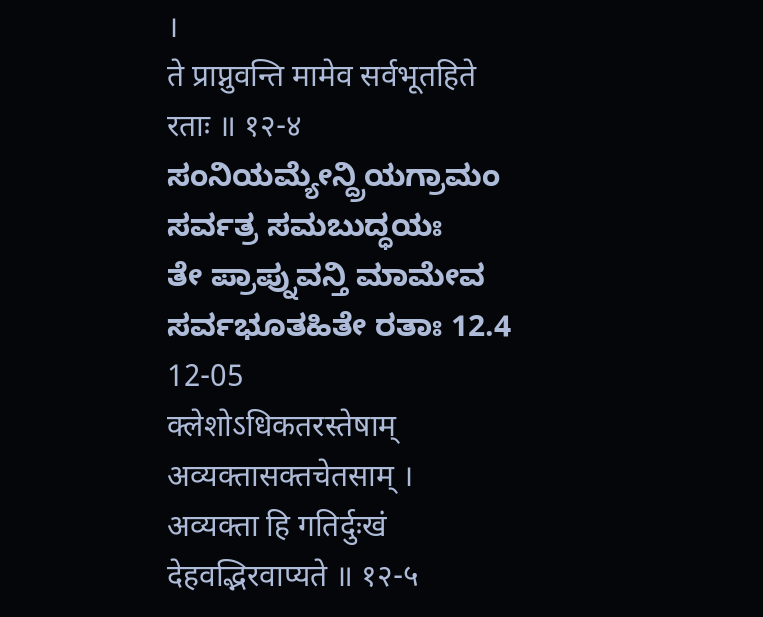।
ते प्राप्नुवन्ति मामेव सर्वभूतहिते रताः ॥ १२-४
ಸಂನಿಯಮ್ಯೇನ್ದ್ರಿಯಗ್ರಾಮಂ ಸರ್ವತ್ರ ಸಮಬುದ್ಧಯಃ
ತೇ ಪ್ರಾಪ್ನುವನ್ತಿ ಮಾಮೇವ ಸರ್ವಭೂತಹಿತೇ ರತಾಃ 12.4
12-05
क्लेशोऽधिकतरस्तेषाम् अव्यक्तासक्तचेतसाम् ।
अव्यक्ता हि गतिर्दुःखं देहवद्भिरवाप्यते ॥ १२-५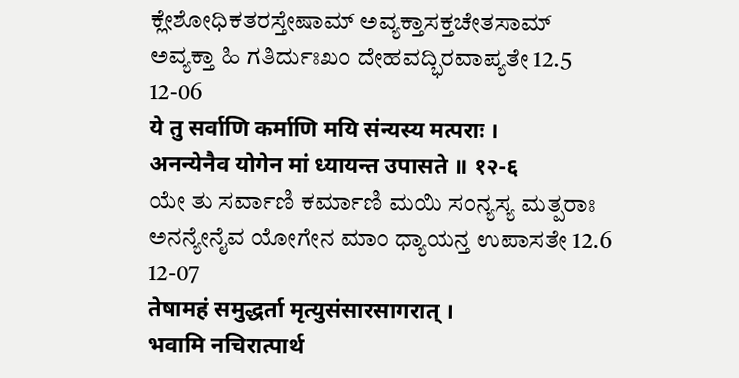ಕ್ಲೇಶೋಧಿಕತರಸ್ತೇಷಾಮ್ ಅವ್ಯಕ್ತಾಸಕ್ತಚೇತಸಾಮ್
ಅವ್ಯಕ್ತಾ ಹಿ ಗತಿರ್ದುಃಖಂ ದೇಹವದ್ಭಿರವಾಪ್ಯತೇ 12.5
12-06
ये तु सर्वाणि कर्माणि मयि संन्यस्य मत्पराः ।
अनन्येनैव योगेन मां ध्यायन्त उपासते ॥ १२-६
ಯೇ ತು ಸರ್ವಾಣಿ ಕರ್ಮಾಣಿ ಮಯಿ ಸಂನ್ಯಸ್ಯ ಮತ್ಪರಾಃ
ಅನನ್ಯೇನೈವ ಯೋಗೇನ ಮಾಂ ಧ್ಯಾಯನ್ತ ಉಪಾಸತೇ 12.6
12-07
तेषामहं समुद्धर्ता मृत्युसंसारसागरात् ।
भवामि नचिरात्पार्थ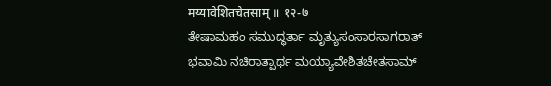मय्यावेशितचेतसाम् ॥ १२-७
ತೇಷಾಮಹಂ ಸಮುದ್ಧರ್ತಾ ಮೃತ್ಯುಸಂಸಾರಸಾಗರಾತ್
ಭವಾಮಿ ನಚಿರಾತ್ಪಾರ್ಥ ಮಯ್ಯಾವೇಶಿತಚೇತಸಾಮ್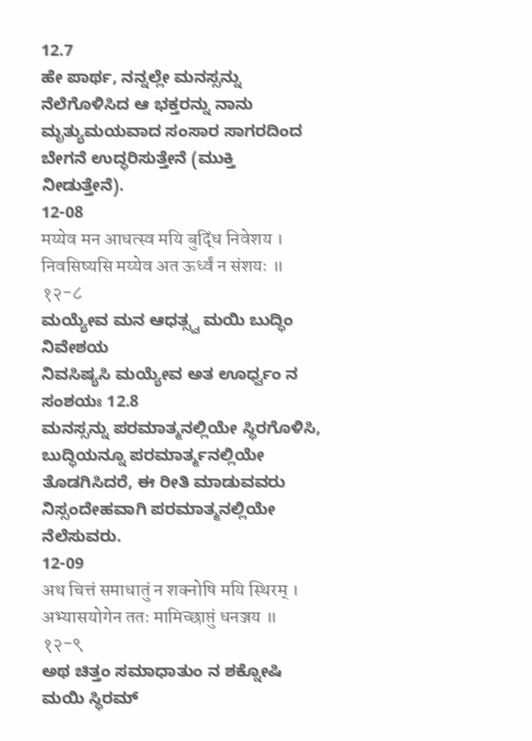12.7
ಹೇ ಪಾರ್ಥ, ನನ್ನಲ್ಲೇ ಮನಸ್ಸನ್ನು
ನೆಲೆಗೊಳಿಸಿದ ಆ ಭಕ್ತರನ್ನು ನಾನು ಮೃತ್ಯುಮಯವಾದ ಸಂಸಾರ ಸಾಗರದಿಂದ ಬೇಗನೆ ಉದ್ಧರಿಸುತ್ತೇನೆ (ಮುಕ್ತಿ
ನೀಡುತ್ತೇನೆ).
12-08
मय्येव मन आधत्स्व मयि बुद्धिं निवेशय ।
निवसिष्यसि मय्येव अत ऊर्ध्वं न संशयः ॥ १२-८
ಮಯ್ಯೇವ ಮನ ಆಧತ್ಸ್ವ ಮಯಿ ಬುದ್ಧಿಂ ನಿವೇಶಯ
ನಿವಸಿಷ್ಯಸಿ ಮಯ್ಯೇವ ಅತ ಊರ್ಧ್ವಂ ನ ಸಂಶಯಃ 12.8
ಮನಸ್ಸನ್ನು ಪರಮಾತ್ಮನಲ್ಲಿಯೇ ಸ್ಥಿರಗೊಳಿಸಿ,
ಬುದ್ಧಿಯನ್ನೂ ಪರಮಾರ್ತ್ಮನಲ್ಲಿಯೇ ತೊಡಗಿಸಿದರೆ, ಈ ರೀತಿ ಮಾಡುವವರು ನಿಸ್ಸಂದೇಹವಾಗಿ ಪರಮಾತ್ಮನಲ್ಲಿಯೇ
ನೆಲೆಸುವರು.
12-09
अथ चित्तं समाधातुं न शक्नोषि मयि स्थिरम् ।
अभ्यासयोगेन ततः मामिच्छाप्तुं धनञ्जय ॥ १२-९
ಅಥ ಚಿತ್ತಂ ಸಮಾಧಾತುಂ ನ ಶಕ್ನೋಷಿ ಮಯಿ ಸ್ಥಿರಮ್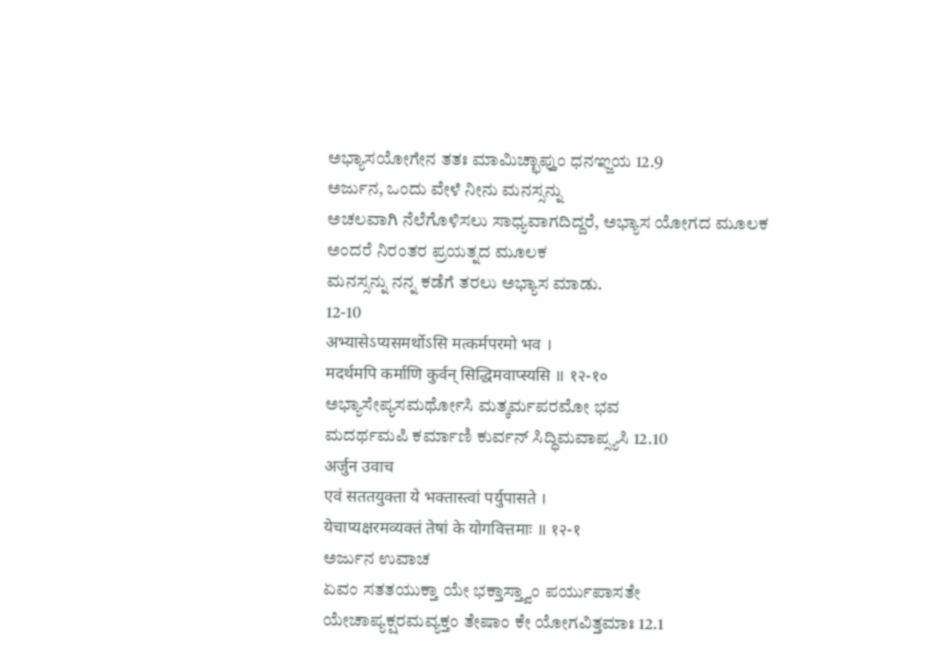ಅಭ್ಯಾಸಯೋಗೇನ ತತಃ ಮಾಮಿಚ್ಛಾಪ್ತುಂ ಧನಞ್ಜಯ 12.9
ಅರ್ಜುನ, ಒಂದು ವೇಳೆ ನೀನು ಮನಸ್ಸನ್ನು
ಅಚಲವಾಗಿ ನೆಲೆಗೊಳಿಸಲು ಸಾಧ್ಯವಾಗದಿದ್ದರೆ, ಅಭ್ಯಾಸ ಯೋಗದ ಮೂಲಕ ಅಂದರೆ ನಿರಂತರ ಪ್ರಯತ್ನದ ಮೂಲಕ
ಮನಸ್ಸನ್ನು ನನ್ನ ಕಡೆಗೆ ತರಲು ಅಭ್ಯಾಸ ಮಾಡು.
12-10
अभ्यासेऽप्यसमर्थोऽसि मत्कर्मपरमो भव ।
मदर्थमपि कर्माणि कुर्वन् सिद्धिमवाप्स्यसि ॥ १२-१०
ಅಭ್ಯಾಸೇಪ್ಯಸಮರ್ಥೋಸಿ ಮತ್ಕರ್ಮಪರಮೋ ಭವ
ಮದರ್ಥಮಪಿ ಕರ್ಮಾಣಿ ಕುರ್ವನ್ ಸಿದ್ಧಿಮವಾಪ್ಸ್ಯಸಿ 12.10
अर्जुन उवाच
एवं सततयुक्ता ये भक्तास्त्वां पर्युपासते ।
येचाप्यक्षरमव्यक्तं तेषां के योगवित्तमाः ॥ १२-१
ಅರ್ಜುನ ಉವಾಚ
ಏವಂ ಸತತಯುಕ್ತಾ ಯೇ ಭಕ್ತಾಸ್ತ್ವಾಂ ಪರ್ಯುಪಾಸತೇ
ಯೇಚಾಪ್ಯಕ್ಷರಮವ್ಯಕ್ತಂ ತೇಷಾಂ ಕೇ ಯೋಗವಿತ್ತಮಾಃ 12.1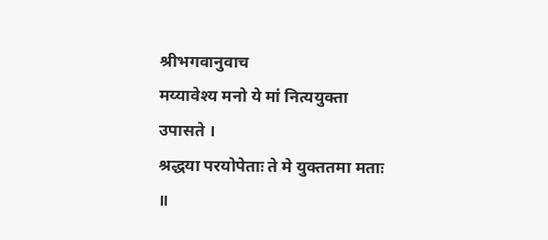श्रीभगवानुवाच
मय्यावेश्य मनो ये मां नित्ययुक्ता उपासते ।
श्रद्धया परयोपेताः ते मे युक्ततमा मताः ॥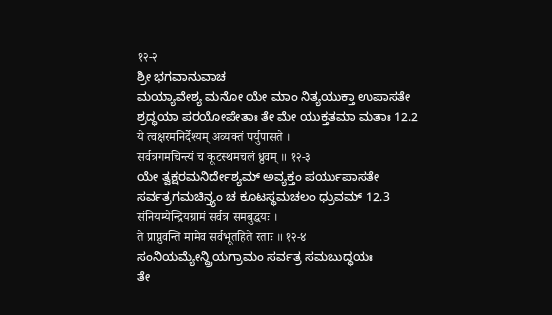१२-२
ಶ್ರೀ ಭಗವಾನುವಾಚ
ಮಯ್ಯಾವೇಶ್ಯ ಮನೋ ಯೇ ಮಾಂ ನಿತ್ಯಯುಕ್ತಾ ಉಪಾಸತೇ
ಶ್ರದ್ಧಯಾ ಪರಯೋಪೇತಾಃ ತೇ ಮೇ ಯುಕ್ತತಮಾ ಮತಾಃ 12.2
ये त्वक्षरमनिर्देश्यम् अव्यक्तं पर्युपासते ।
सर्वत्रगमचिन्त्यं च कूटस्थमचलं ध्रुवम् ॥ १२-३
ಯೇ ತ್ವಕ್ಷರಮನಿರ್ದೇಶ್ಯಮ್ ಅವ್ಯಕ್ತಂ ಪರ್ಯುಪಾಸತೇ
ಸರ್ವತ್ರಗಮಚಿನ್ತ್ಯಂ ಚ ಕೂಟಸ್ಥಮಚಲಂ ಧ್ರುವಮ್ 12.3
संनियम्येन्द्रियग्रामं सर्वत्र समबुद्धयः ।
ते प्राप्नुवन्ति मामेव सर्वभूतहिते रताः ॥ १२-४
ಸಂನಿಯಮ್ಯೇನ್ದ್ರಿಯಗ್ರಾಮಂ ಸರ್ವತ್ರ ಸಮಬುದ್ಧಯಃ
ತೇ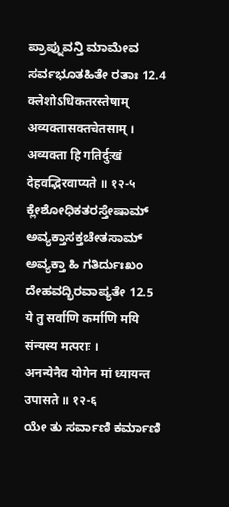ಪ್ರಾಪ್ನುವನ್ತಿ ಮಾಮೇವ ಸರ್ವಭೂತಹಿತೇ ರತಾಃ 12.4
क्लेशोऽधिकतरस्तेषाम् अव्यक्तासक्तचेतसाम् ।
अव्यक्ता हि गतिर्दुःखं देहवद्भिरवाप्यते ॥ १२-५
ಕ್ಲೇಶೋಧಿಕತರಸ್ತೇಷಾಮ್ ಅವ್ಯಕ್ತಾಸಕ್ತಚೇತಸಾಮ್
ಅವ್ಯಕ್ತಾ ಹಿ ಗತಿರ್ದುಃಖಂ ದೇಹವದ್ಭಿರವಾಪ್ಯತೇ 12.5
ये तु सर्वाणि कर्माणि मयि संन्यस्य मत्पराः ।
अनन्येनैव योगेन मां ध्यायन्त उपासते ॥ १२-६
ಯೇ ತು ಸರ್ವಾಣಿ ಕರ್ಮಾಣಿ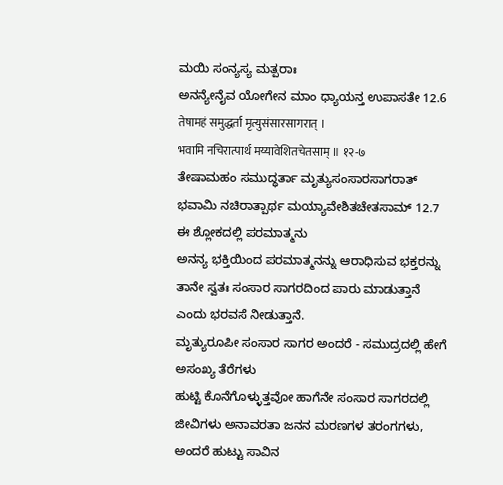ಮಯಿ ಸಂನ್ಯಸ್ಯ ಮತ್ಪರಾಃ
ಅನನ್ಯೇನೈವ ಯೋಗೇನ ಮಾಂ ಧ್ಯಾಯನ್ತ ಉಪಾಸತೇ 12.6
तेषामहं समुद्धर्ता मृत्युसंसारसागरात् ।
भवामि नचिरात्पार्थ मय्यावेशितचेतसाम् ॥ १२-७
ತೇಷಾಮಹಂ ಸಮುದ್ಧರ್ತಾ ಮೃತ್ಯುಸಂಸಾರಸಾಗರಾತ್
ಭವಾಮಿ ನಚಿರಾತ್ಪಾರ್ಥ ಮಯ್ಯಾವೇಶಿತಚೇತಸಾಮ್ 12.7
ಈ ಶ್ಲೋಕದಲ್ಲಿ ಪರಮಾತ್ಮನು
ಅನನ್ಯ ಭಕ್ತಿಯಿಂದ ಪರಮಾತ್ಮನನ್ನು ಆರಾಧಿಸುವ ಭಕ್ತರನ್ನು ತಾನೇ ಸ್ವತಃ ಸಂಸಾರ ಸಾಗರದಿಂದ ಪಾರು ಮಾಡುತ್ತಾನೆ
ಎಂದು ಭರವಸೆ ನೀಡುತ್ತಾನೆ.
ಮೃತ್ಯುರೂಪೀ ಸಂಸಾರ ಸಾಗರ ಅಂದರೆ - ಸಮುದ್ರದಲ್ಲಿ ಹೇಗೆ ಅಸಂಖ್ಯ ತೆರೆಗಳು
ಹುಟ್ಟಿ ಕೊನೆಗೊಳ್ಳುತ್ತವೋ ಹಾಗೆನೇ ಸಂಸಾರ ಸಾಗರದಲ್ಲಿ ಜೀವಿಗಳು ಅನಾವರತಾ ಜನನ ಮರಣಗಳ ತರಂಗಗಳು,
ಅಂದರೆ ಹುಟ್ಟು ಸಾವಿನ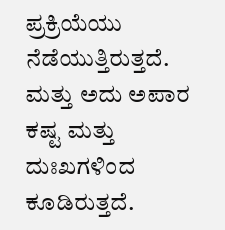ಪ್ರಕ್ರಿಯೆಯು ನೆಡೆಯುತ್ತಿರುತ್ತದೆ. ಮತ್ತು ಅದು ಅಪಾರ ಕಷ್ಟ ಮತ್ತು ದುಃಖಗಳಿಂದ
ಕೂಡಿರುತ್ತದೆ.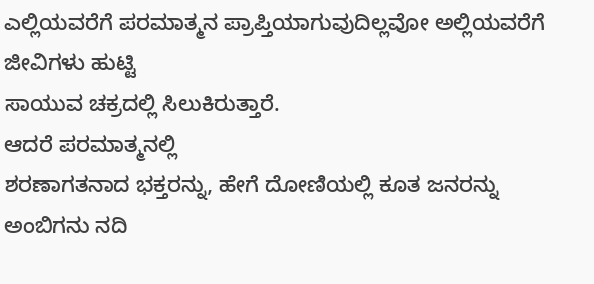ಎಲ್ಲಿಯವರೆಗೆ ಪರಮಾತ್ಮನ ಪ್ರಾಪ್ತಿಯಾಗುವುದಿಲ್ಲವೋ ಅಲ್ಲಿಯವರೆಗೆ ಜೀವಿಗಳು ಹುಟ್ಟಿ
ಸಾಯುವ ಚಕ್ರದಲ್ಲಿ ಸಿಲುಕಿರುತ್ತಾರೆ.
ಆದರೆ ಪರಮಾತ್ಮನಲ್ಲಿ
ಶರಣಾಗತನಾದ ಭಕ್ತರನ್ನು, ಹೇಗೆ ದೋಣಿಯಲ್ಲಿ ಕೂತ ಜನರನ್ನು ಅಂಬಿಗನು ನದಿ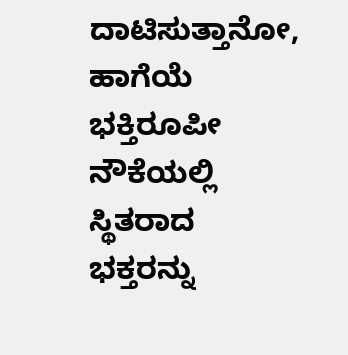ದಾಟಿಸುತ್ತಾನೋ, ಹಾಗೆಯೆ
ಭಕ್ತಿರೂಪೀ ನೌಕೆಯಲ್ಲಿ ಸ್ಥಿತರಾದ ಭಕ್ತರನ್ನು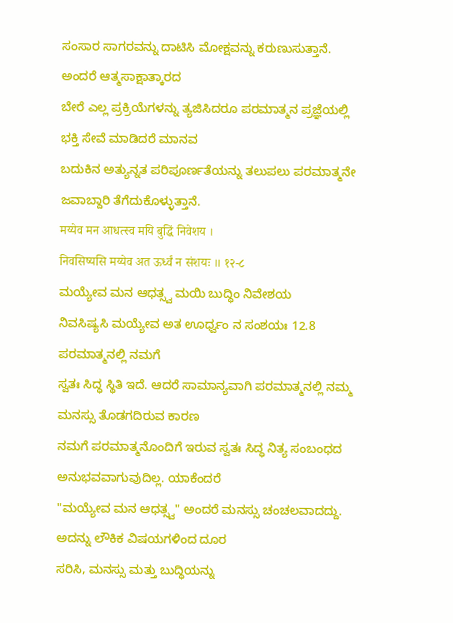ಸಂಸಾರ ಸಾಗರವನ್ನು ದಾಟಿಸಿ ಮೋಕ್ಷವನ್ನು ಕರುಣುಸುತ್ತಾನೆ.
ಅಂದರೆ ಆತ್ಮಸಾಕ್ಷಾತ್ಕಾರದ
ಬೇರೆ ಎಲ್ಲ ಪ್ರಕ್ರಿಯೆಗಳನ್ನು ತ್ಯಜಿಸಿದರೂ ಪರಮಾತ್ಮನ ಪ್ರಜ್ಞೆಯಲ್ಲಿ ಭಕ್ತಿ ಸೇವೆ ಮಾಡಿದರೆ ಮಾನವ
ಬದುಕಿನ ಅತ್ಯುನ್ನತ ಪರಿಪೂರ್ಣತೆಯನ್ನು ತಲುಪಲು ಪರಮಾತ್ಮನೇ ಜವಾಬ್ದಾರಿ ತೆಗೆದುಕೊಳ್ಳುತ್ತಾನೆ.
मय्येव मन आधत्स्व मयि बुद्धिं निवेशय ।
निवसिष्यसि मय्येव अत ऊर्ध्वं न संशयः ॥ १२-८
ಮಯ್ಯೇವ ಮನ ಆಧತ್ಸ್ವ ಮಯಿ ಬುದ್ಧಿಂ ನಿವೇಶಯ
ನಿವಸಿಷ್ಯಸಿ ಮಯ್ಯೇವ ಅತ ಊರ್ಧ್ವಂ ನ ಸಂಶಯಃ 12.8
ಪರಮಾತ್ಮನಲ್ಲಿ ನಮಗೆ
ಸ್ವತಃ ಸಿದ್ಧ ಸ್ಥಿತಿ ಇದೆ. ಆದರೆ ಸಾಮಾನ್ಯವಾಗಿ ಪರಮಾತ್ಮನಲ್ಲಿ ನಮ್ಮ ಮನಸ್ಸು ತೊಡಗದಿರುವ ಕಾರಣ
ನಮಗೆ ಪರಮಾತ್ಮನೊಂದಿಗೆ ಇರುವ ಸ್ವತಃ ಸಿದ್ಧ ನಿತ್ಯ ಸಂಬಂಧದ ಅನುಭವವಾಗುವುದಿಲ್ಲ. ಯಾಕೆಂದರೆ
"ಮಯ್ಯೇವ ಮನ ಆಧತ್ಸ್ವ" ಅಂದರೆ ಮನಸ್ಸು ಚಂಚಲವಾದದ್ದು. ಅದನ್ನು ಲೌಕಿಕ ವಿಷಯಗಳಿಂದ ದೂರ
ಸರಿಸಿ, ಮನಸ್ಸು ಮತ್ತು ಬುದ್ಧಿಯನ್ನು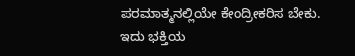ಪರಮಾತ್ಮನಲ್ಲಿಯೇ ಕೇಂದ್ರೀಕರಿಸ ಬೇಕು. ಇದು ಭಕ್ತಿಯ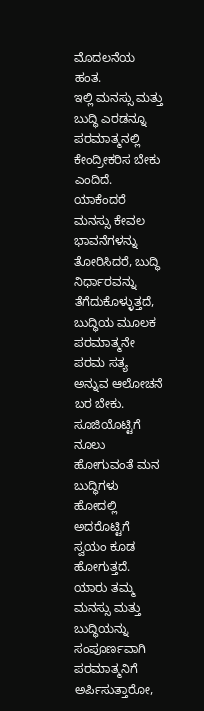ಮೊದಲನೆಯ
ಹಂತ.
ಇಲ್ಲಿ ಮನಸ್ಸು ಮತ್ತು
ಬುದ್ಧಿ ಎರಡನ್ನೂ ಪರಮಾತ್ಮನಲ್ಲಿ ಕೇಂದ್ರೀಕರಿಸ ಬೇಕು ಎಂದಿದೆ. ಯಾಕೆಂದರೆ ಮನಸ್ಸು ಕೇವಲ ಭಾವನೆಗಳನ್ನು
ತೋರಿಸಿದರೆ, ಬುದ್ಧಿ ನಿರ್ಧಾರವನ್ನು ತೆಗೆದುಕೊಳ್ಳುತ್ತದೆ, ಬುದ್ಧಿಯ ಮೂಲಕ ಪರಮಾತ್ಮನೇ ಪರಮ ಸತ್ಯ
ಅನ್ನುವ ಆಲೋಚನೆ ಬರ ಬೇಕು.
ಸೂಜಿಯೊಟ್ಟಿಗೆ ನೂಲು
ಹೋಗುವಂತೆ ಮನ ಬುದ್ಧಿಗಳು ಹೋದಲ್ಲಿ ಅದರೊಟ್ಟಿಗೆ ಸ್ವಯಂ ಕೂಡ ಹೋಗುತ್ತದೆ. ಯಾರು ತಮ್ಮ ಮನಸ್ಸು ಮತ್ತು
ಬುದ್ಧಿಯನ್ನು ಸಂಪೂರ್ಣವಾಗಿ ಪರಮಾತ್ಮನಿಗೆ ಅರ್ಪಿಸುತ್ತಾರೋ,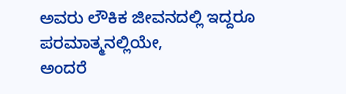ಅವರು ಲೌಕಿಕ ಜೀವನದಲ್ಲಿ ಇದ್ದರೂ ಪರಮಾತ್ಮನಲ್ಲಿಯೇ,
ಅಂದರೆ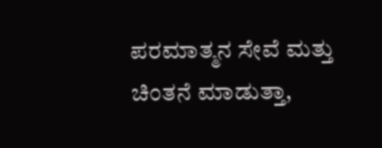ಪರಮಾತ್ಮನ ಸೇವೆ ಮತ್ತು ಚಿಂತನೆ ಮಾಡುತ್ತಾ,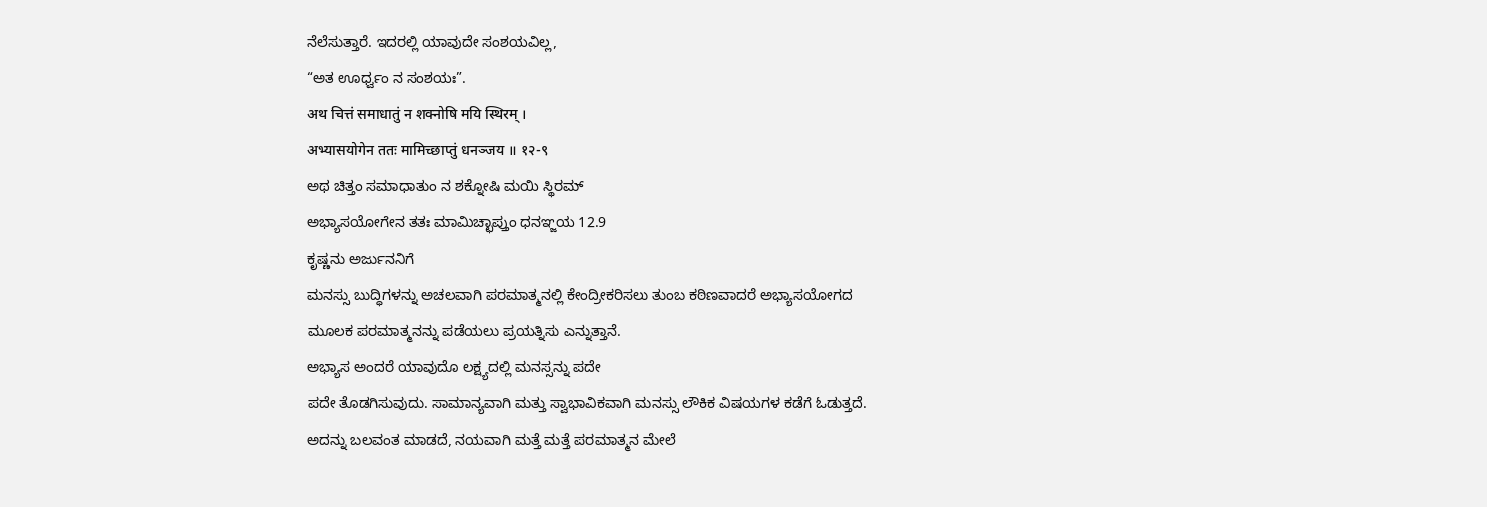ನೆಲೆಸುತ್ತಾರೆ. ಇದರಲ್ಲಿ ಯಾವುದೇ ಸಂಶಯವಿಲ್ಲ,
“ಅತ ಊರ್ಧ್ವಂ ನ ಸಂಶಯಃ”.
अथ चित्तं समाधातुं न शक्नोषि मयि स्थिरम् ।
अभ्यासयोगेन ततः मामिच्छाप्तुं धनञ्जय ॥ १२-९
ಅಥ ಚಿತ್ತಂ ಸಮಾಧಾತುಂ ನ ಶಕ್ನೋಷಿ ಮಯಿ ಸ್ಥಿರಮ್
ಅಭ್ಯಾಸಯೋಗೇನ ತತಃ ಮಾಮಿಚ್ಛಾಪ್ತುಂ ಧನಞ್ಜಯ 12.9
ಕೃಷ್ಣನು ಅರ್ಜುನನಿಗೆ
ಮನಸ್ಸು ಬುದ್ಧಿಗಳನ್ನು ಅಚಲವಾಗಿ ಪರಮಾತ್ಮನಲ್ಲಿ ಕೇಂದ್ರೀಕರಿಸಲು ತುಂಬ ಕಠಿಣವಾದರೆ ಅಭ್ಯಾಸಯೋಗದ
ಮೂಲಕ ಪರಮಾತ್ಮನನ್ನು ಪಡೆಯಲು ಪ್ರಯತ್ನಿಸು ಎನ್ನುತ್ತಾನೆ.
ಅಭ್ಯಾಸ ಅಂದರೆ ಯಾವುದೊ ಲಕ್ಷ್ಯದಲ್ಲಿ ಮನಸ್ಸನ್ನು ಪದೇ
ಪದೇ ತೊಡಗಿಸುವುದು. ಸಾಮಾನ್ಯವಾಗಿ ಮತ್ತು ಸ್ವಾಭಾವಿಕವಾಗಿ ಮನಸ್ಸು ಲೌಕಿಕ ವಿಷಯಗಳ ಕಡೆಗೆ ಓಡುತ್ತದೆ.
ಅದನ್ನು ಬಲವಂತ ಮಾಡದೆ, ನಯವಾಗಿ ಮತ್ತೆ ಮತ್ತೆ ಪರಮಾತ್ಮನ ಮೇಲೆ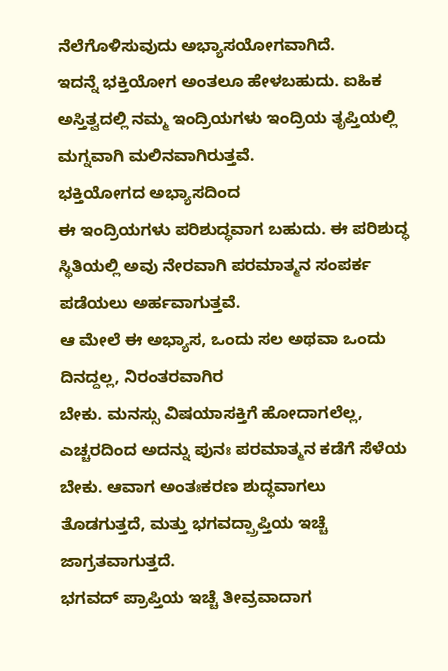ನೆಲೆಗೊಳಿಸುವುದು ಅಭ್ಯಾಸಯೋಗವಾಗಿದೆ.
ಇದನ್ನೆ ಭಕ್ತಿಯೋಗ ಅಂತಲೂ ಹೇಳಬಹುದು. ಐಹಿಕ ಅಸ್ತಿತ್ವದಲ್ಲಿ ನಮ್ಮ ಇಂದ್ರಿಯಗಳು ಇಂದ್ರಿಯ ತೃಪ್ತಿಯಲ್ಲಿ ಮಗ್ನವಾಗಿ ಮಲಿನವಾಗಿರುತ್ತವೆ.
ಭಕ್ತಿಯೋಗದ ಅಭ್ಯಾಸದಿಂದ
ಈ ಇಂದ್ರಿಯಗಳು ಪರಿಶುದ್ಧವಾಗ ಬಹುದು. ಈ ಪರಿಶುದ್ಧ ಸ್ಥಿತಿಯಲ್ಲಿ ಅವು ನೇರವಾಗಿ ಪರಮಾತ್ಮನ ಸಂಪರ್ಕ
ಪಡೆಯಲು ಅರ್ಹವಾಗುತ್ತವೆ.
ಆ ಮೇಲೆ ಈ ಅಭ್ಯಾಸ, ಒಂದು ಸಲ ಅಥವಾ ಒಂದು ದಿನದ್ದಲ್ಲ, ನಿರಂತರವಾಗಿರ
ಬೇಕು. ಮನಸ್ಸು ವಿಷಯಾಸಕ್ತಿಗೆ ಹೋದಾಗಲೆಲ್ಲ, ಎಚ್ಚರದಿಂದ ಅದನ್ನು ಪುನಃ ಪರಮಾತ್ಮನ ಕಡೆಗೆ ಸೆಳೆಯ
ಬೇಕು. ಆವಾಗ ಅಂತಃಕರಣ ಶುದ್ಧವಾಗಲು ತೊಡಗುತ್ತದೆ, ಮತ್ತು ಭಗವದ್ಪ್ರಾಪ್ತಿಯ ಇಚ್ಚೆ ಜಾಗ್ರತವಾಗುತ್ತದೆ.
ಭಗವದ್ ಪ್ರಾಪ್ತಿಯ ಇಚ್ಚೆ ತೀವ್ರವಾದಾಗ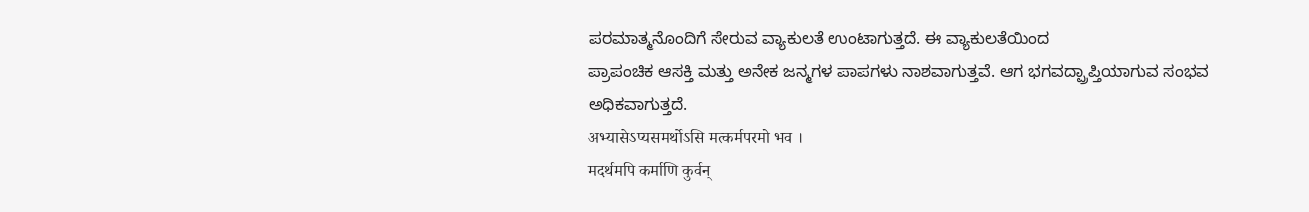ಪರಮಾತ್ಮನೊಂದಿಗೆ ಸೇರುವ ವ್ಯಾಕುಲತೆ ಉಂಟಾಗುತ್ತದೆ. ಈ ವ್ಯಾಕುಲತೆಯಿಂದ
ಪ್ರಾಪಂಚಿಕ ಆಸಕ್ತಿ ಮತ್ತು ಅನೇಕ ಜನ್ಮಗಳ ಪಾಪಗಳು ನಾಶವಾಗುತ್ತವೆ. ಆಗ ಭಗವದ್ಪ್ರಾಪ್ತಿಯಾಗುವ ಸಂಭವ
ಅಧಿಕವಾಗುತ್ತದೆ.
अभ्यासेऽप्यसमर्थोऽसि मत्कर्मपरमो भव ।
मदर्थमपि कर्माणि कुर्वन्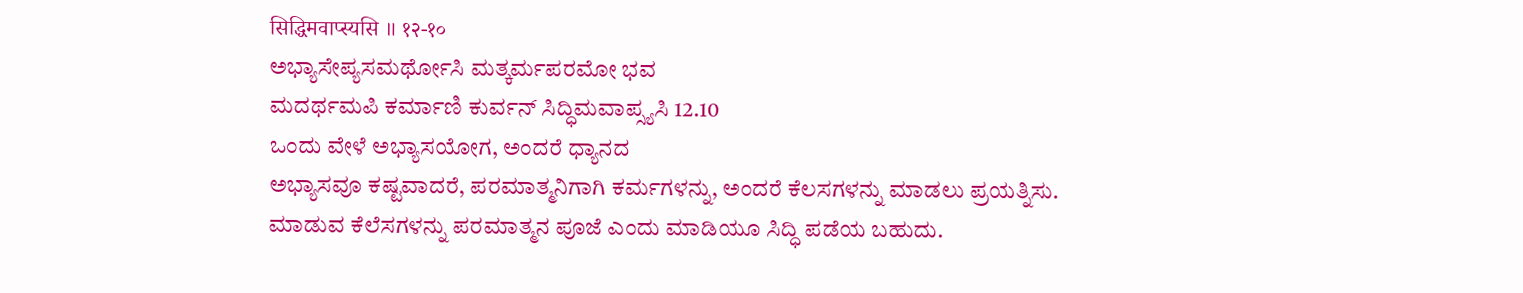सिद्धिमवाप्स्यसि ॥ १२-१०
ಅಭ್ಯಾಸೇಪ್ಯಸಮರ್ಥೋಸಿ ಮತ್ಕರ್ಮಪರಮೋ ಭವ
ಮದರ್ಥಮಪಿ ಕರ್ಮಾಣಿ ಕುರ್ವನ್ ಸಿದ್ಧಿಮವಾಪ್ಸ್ಯಸಿ 12.10
ಒಂದು ವೇಳೆ ಅಭ್ಯಾಸಯೋಗ, ಅಂದರೆ ಧ್ಯಾನದ
ಅಭ್ಯಾಸವೂ ಕಷ್ಟವಾದರೆ, ಪರಮಾತ್ಮನಿಗಾಗಿ ಕರ್ಮಗಳನ್ನು, ಅಂದರೆ ಕೆಲಸಗಳನ್ನು ಮಾಡಲು ಪ್ರಯತ್ನಿಸು.
ಮಾಡುವ ಕೆಲೆಸಗಳನ್ನು ಪರಮಾತ್ಮನ ಪೂಜೆ ಎಂದು ಮಾಡಿಯೂ ಸಿದ್ಧಿ ಪಡೆಯ ಬಹುದು.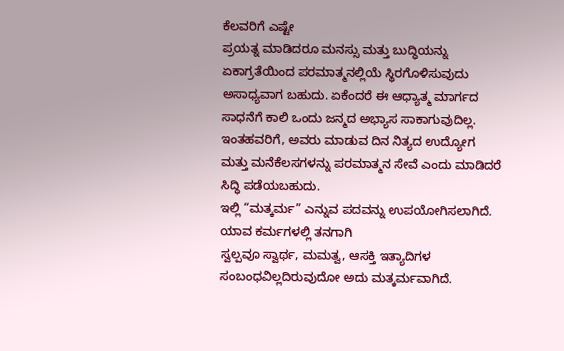ಕೆಲವರಿಗೆ ಎಷ್ಟೇ
ಪ್ರಯತ್ನ ಮಾಡಿದರೂ ಮನಸ್ಸು ಮತ್ತು ಬುದ್ಧಿಯನ್ನು ಏಕಾಗ್ರತೆಯಿಂದ ಪರಮಾತ್ಮನಲ್ಲಿಯೆ ಸ್ಥಿರಗೊಳಿಸುವುದು
ಅಸಾಧ್ಯವಾಗ ಬಹುದು. ಏಕೆಂದರೆ ಈ ಆಧ್ಯಾತ್ಮ ಮಾರ್ಗದ ಸಾಧನೆಗೆ ಕಾಲಿ ಒಂದು ಜನ್ಮದ ಅಭ್ಯಾಸ ಸಾಕಾಗುವುದಿಲ್ಲ.
ಇಂತಹವರಿಗೆ, ಅವರು ಮಾಡುವ ದಿನ ನಿತ್ಯದ ಉದ್ಯೋಗ ಮತ್ತು ಮನೆಕೆಲಸಗಳನ್ನು ಪರಮಾತ್ಮನ ಸೇವೆ ಎಂದು ಮಾಡಿದರೆ
ಸಿದ್ಧಿ ಪಡೆಯಬಹುದು.
ಇಲ್ಲಿ “ಮತ್ಕರ್ಮ” ಎನ್ನುವ ಪದವನ್ನು ಉಪಯೋಗಿಸಲಾಗಿದೆ. ಯಾವ ಕರ್ಮಗಳಲ್ಲಿ ತನಗಾಗಿ
ಸ್ವಲ್ಪವೂ ಸ್ವಾರ್ಥ, ಮಮತ್ವ, ಆಸಕ್ತಿ ಇತ್ಯಾದಿಗಳ ಸಂಬಂಧವಿಲ್ಲದಿರುವುದೋ ಅದು ಮತ್ಕರ್ಮವಾಗಿದೆ.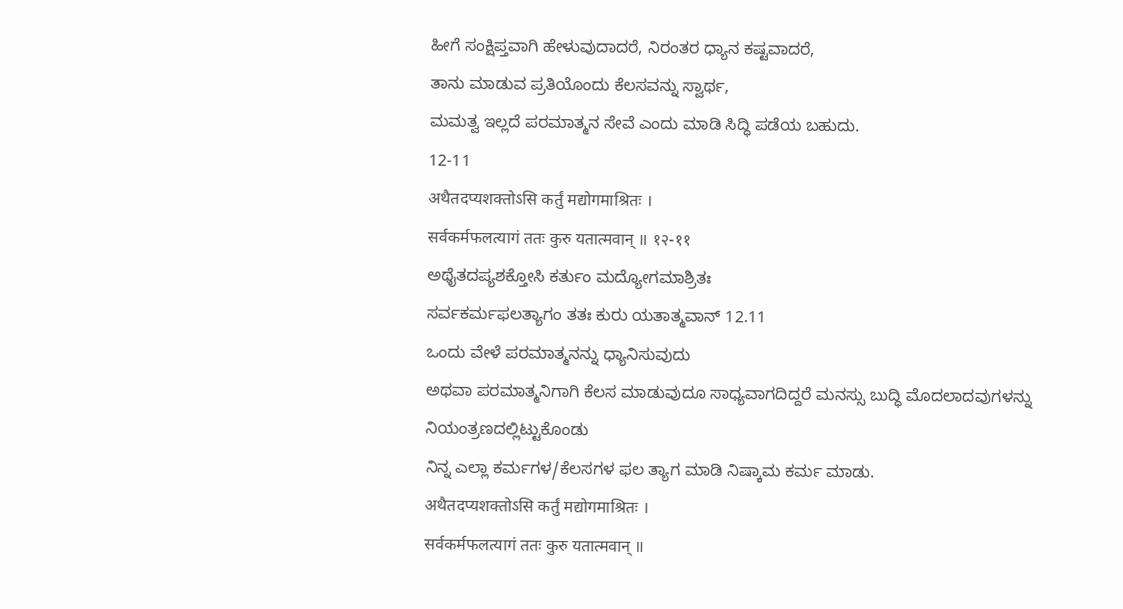ಹೀಗೆ ಸಂಕ್ಷಿಪ್ತವಾಗಿ ಹೇಳುವುದಾದರೆ, ನಿರಂತರ ಧ್ಯಾನ ಕಷ್ಟವಾದರೆ,
ತಾನು ಮಾಡುವ ಪ್ರತಿಯೊಂದು ಕೆಲಸವನ್ನು ಸ್ವಾರ್ಥ,
ಮಮತ್ವ ಇಲ್ಲದೆ ಪರಮಾತ್ಮನ ಸೇವೆ ಎಂದು ಮಾಡಿ ಸಿದ್ಧಿ ಪಡೆಯ ಬಹುದು.
12-11
अथैतदप्यशक्तोऽसि कर्तुं मद्योगमाश्रितः ।
सर्वकर्मफलत्यागं ततः कुरु यतात्मवान् ॥ १२-११
ಅಥೈತದಪ್ಯಶಕ್ತೋಸಿ ಕರ್ತುಂ ಮದ್ಯೋಗಮಾಶ್ರಿತಃ
ಸರ್ವಕರ್ಮಫಲತ್ಯಾಗಂ ತತಃ ಕುರು ಯತಾತ್ಮವಾನ್ 12.11
ಒಂದು ವೇಳೆ ಪರಮಾತ್ಮನನ್ನು ಧ್ಯಾನಿಸುವುದು
ಅಥವಾ ಪರಮಾತ್ಮನಿಗಾಗಿ ಕೆಲಸ ಮಾಡುವುದೂ ಸಾಧ್ಯವಾಗದಿದ್ದರೆ ಮನಸ್ಸು ಬುದ್ಧಿ ಮೊದಲಾದವುಗಳನ್ನು ನಿಯಂತ್ರಣದಲ್ಲಿಟ್ಟುಕೊಂಡು
ನಿನ್ನ ಎಲ್ಲಾ ಕರ್ಮಗಳ/ಕೆಲಸಗಳ ಫಲ ತ್ಯಾಗ ಮಾಡಿ ನಿಷ್ಕಾಮ ಕರ್ಮ ಮಾಡು.
अथैतदप्यशक्तोऽसि कर्तुं मद्योगमाश्रितः ।
सर्वकर्मफलत्यागं ततः कुरु यतात्मवान् ॥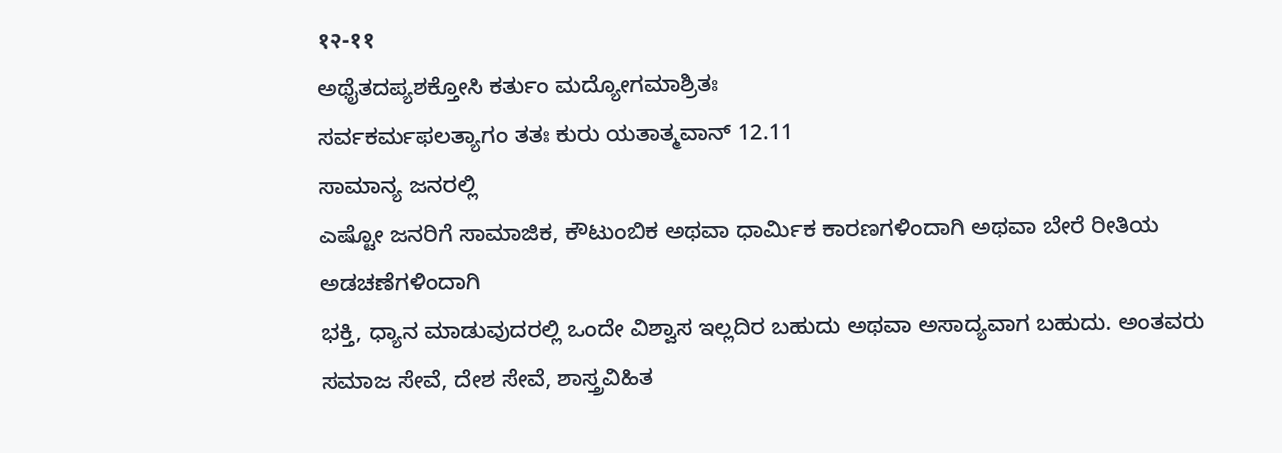१२-११
ಅಥೈತದಪ್ಯಶಕ್ತೋಸಿ ಕರ್ತುಂ ಮದ್ಯೋಗಮಾಶ್ರಿತಃ
ಸರ್ವಕರ್ಮಫಲತ್ಯಾಗಂ ತತಃ ಕುರು ಯತಾತ್ಮವಾನ್ 12.11
ಸಾಮಾನ್ಯ ಜನರಲ್ಲಿ
ಎಷ್ಟೋ ಜನರಿಗೆ ಸಾಮಾಜಿಕ, ಕೌಟುಂಬಿಕ ಅಥವಾ ಧಾರ್ಮಿಕ ಕಾರಣಗಳಿಂದಾಗಿ ಅಥವಾ ಬೇರೆ ರೀತಿಯ ಅಡಚಣೆಗಳಿಂದಾಗಿ
ಭಕ್ತಿ, ಧ್ಯಾನ ಮಾಡುವುದರಲ್ಲಿ ಒಂದೇ ವಿಶ್ವಾಸ ಇಲ್ಲದಿರ ಬಹುದು ಅಥವಾ ಅಸಾದ್ಯವಾಗ ಬಹುದು. ಅಂತವರು
ಸಮಾಜ ಸೇವೆ, ದೇಶ ಸೇವೆ, ಶಾಸ್ತ್ರವಿಹಿತ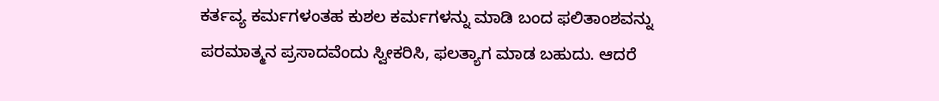ಕರ್ತವ್ಯ ಕರ್ಮಗಳಂತಹ ಕುಶಲ ಕರ್ಮಗಳನ್ನು ಮಾಡಿ ಬಂದ ಫಲಿತಾಂಶವನ್ನು
ಪರಮಾತ್ಮನ ಪ್ರಸಾದವೆಂದು ಸ್ವೀಕರಿಸಿ, ಫಲತ್ಯಾಗ ಮಾಡ ಬಹುದು. ಆದರೆ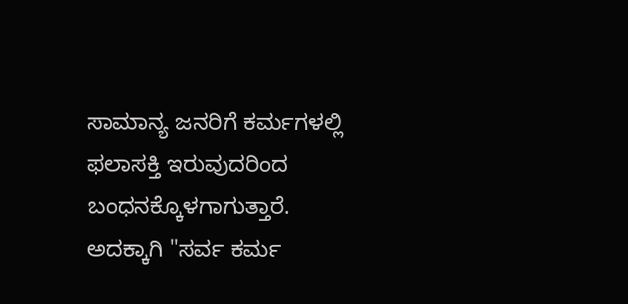ಸಾಮಾನ್ಯ ಜನರಿಗೆ ಕರ್ಮಗಳಲ್ಲಿ
ಫಲಾಸಕ್ತಿ ಇರುವುದರಿಂದ ಬಂಧನಕ್ಕೊಳಗಾಗುತ್ತಾರೆ. ಅದಕ್ಕಾಗಿ "ಸರ್ವ ಕರ್ಮ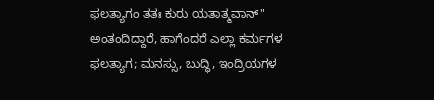ಫಲತ್ಯಾಗಂ ತತಃ ಕುರು ಯತಾತ್ಮವಾನ್" ಅಂತಂದಿದ್ದಾರೆ, ಹಾಗೆಂದರೆ ಎಲ್ಲಾ ಕರ್ಮಗಳ
ಫಲತ್ಯಾಗ; ಮನಸ್ಸು, ಬುದ್ಧಿ, ಇಂದ್ರಿಯಗಳ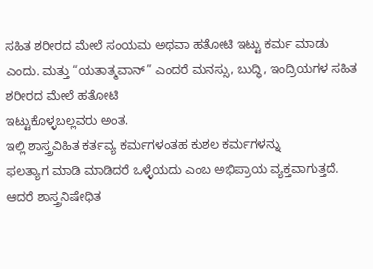ಸಹಿತ ಶರೀರದ ಮೇಲೆ ಸಂಯಮ ಅಥವಾ ಹತೋಟಿ ಇಟ್ಟು ಕರ್ಮ ಮಾಡು
ಎಂದು. ಮತ್ತು “ಯತಾತ್ಮವಾನ್” ಎಂದರೆ ಮನಸ್ಸು, ಬುದ್ಧಿ, ಇಂದ್ರಿಯಗಳ ಸಹಿತ ಶರೀರದ ಮೇಲೆ ಹತೋಟಿ
ಇಟ್ಟುಕೊಳ್ಳಬಲ್ಲವರು ಅಂತ.
ಇಲ್ಲಿ ಶಾಸ್ತ್ರವಿಹಿತ ಕರ್ತವ್ಯ ಕರ್ಮಗಳಂತಹ ಕುಶಲ ಕರ್ಮಗಳನ್ನು
ಫಲತ್ಯಾಗ ಮಾಡಿ ಮಾಡಿದರೆ ಒಳ್ಳೆಯದು ಎಂಬ ಅಭಿಪ್ರಾಯ ವ್ಯಕ್ತವಾಗುತ್ತದೆ. ಆದರೆ ಶಾಸ್ತ್ರನಿಷೇಧಿತ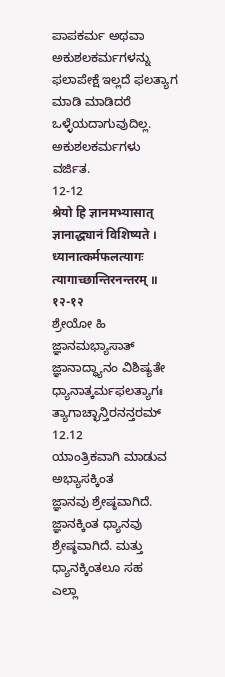ಪಾಪಕರ್ಮ ಅಥವಾ ಅಕುಶಲಕರ್ಮಗಳನ್ನು ಫಲಾಪೇಕ್ಷೆ ಇಲ್ಲದೆ ಫಲತ್ಯಾಗ ಮಾಡಿ ಮಾಡಿದರೆ ಒಳ್ಳೆಯದಾಗುವುದಿಲ್ಲ.
ಅಕುಶಲಕರ್ಮಗಳು ವರ್ಜಿತ.
12-12
श्रेयो हि ज्ञानमभ्यासात् ज्ञानाद्ध्यानं विशिष्यते ।
ध्यानात्कर्मफलत्यागः त्यागाच्छान्तिरनन्तरम् ॥ १२-१२
ಶ್ರೇಯೋ ಹಿ ಜ್ಞಾನಮಭ್ಯಾಸಾತ್ ಜ್ಞಾನಾದ್ಧ್ಯಾನಂ ವಿಶಿಷ್ಯತೇ
ಧ್ಯಾನಾತ್ಕರ್ಮಫಲತ್ಯಾಗಃ ತ್ಯಾಗಾಚ್ಛಾನ್ತಿರನನ್ತರಮ್ 12.12
ಯಾಂತ್ರಿಕವಾಗಿ ಮಾಡುವ ಅಭ್ಯಾಸಕ್ಕಿಂತ
ಜ್ಞಾನವು ಶ್ರೇಷ್ಠವಾಗಿದೆ. ಜ್ಞಾನಕ್ಕಿಂತ ಧ್ಯಾನವು ಶ್ರೇಷ್ಠವಾಗಿದೆ. ಮತ್ತು ಧ್ಯಾನಕ್ಕಿಂತಲೂ ಸಹ
ಎಲ್ಲಾ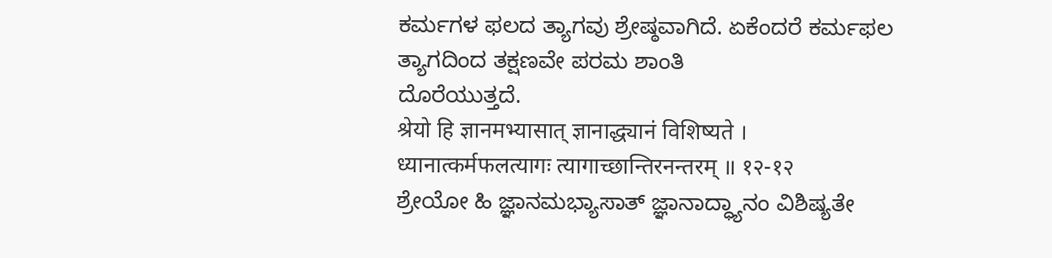ಕರ್ಮಗಳ ಫಲದ ತ್ಯಾಗವು ಶ್ರೇಷ್ಠವಾಗಿದೆ. ಏಕೆಂದರೆ ಕರ್ಮಫಲ ತ್ಯಾಗದಿಂದ ತಕ್ಷಣವೇ ಪರಮ ಶಾಂತಿ
ದೊರೆಯುತ್ತದೆ.
श्रेयो हि ज्ञानमभ्यासात् ज्ञानाद्ध्यानं विशिष्यते ।
ध्यानात्कर्मफलत्यागः त्यागाच्छान्तिरनन्तरम् ॥ १२-१२
ಶ್ರೇಯೋ ಹಿ ಜ್ಞಾನಮಭ್ಯಾಸಾತ್ ಜ್ಞಾನಾದ್ಧ್ಯಾನಂ ವಿಶಿಷ್ಯತೇ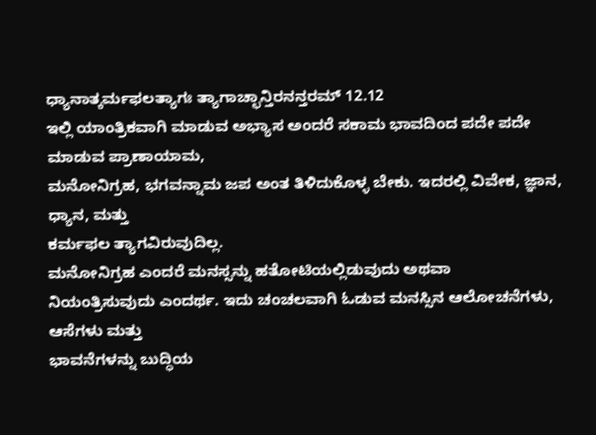ಧ್ಯಾನಾತ್ಕರ್ಮಫಲತ್ಯಾಗಃ ತ್ಯಾಗಾಚ್ಛಾನ್ತಿರನನ್ತರಮ್ 12.12
ಇಲ್ಲಿ ಯಾಂತ್ರಿಕವಾಗಿ ಮಾಡುವ ಅಭ್ಯಾಸ ಅಂದರೆ ಸಕಾಮ ಭಾವದಿಂದ ಪದೇ ಪದೇ ಮಾಡುವ ಪ್ರಾಣಾಯಾಮ,
ಮನೋನಿಗ್ರಹ, ಭಗವನ್ನಾಮ ಜಪ ಅಂತ ತಿಳಿದುಕೊಳ್ಳ ಬೇಕು. ಇದರಲ್ಲಿ ವಿವೇಕ, ಜ್ಞಾನ, ಧ್ಯಾನ, ಮತ್ತು
ಕರ್ಮಫಲ ತ್ಯಾಗವಿರುವುದಿಲ್ಲ.
ಮನೋನಿಗ್ರಹ ಎಂದರೆ ಮನಸ್ಸನ್ನು ಹತೋಟಿಯಲ್ಲಿಡುವುದು ಅಥವಾ
ನಿಯಂತ್ರಿಸುವುದು ಎಂದರ್ಥ. ಇದು ಚಂಚಲವಾಗಿ ಓಡುವ ಮನಸ್ಸಿನ ಆಲೋಚನೆಗಳು, ಆಸೆಗಳು ಮತ್ತು
ಭಾವನೆಗಳನ್ನು ಬುದ್ಧಿಯ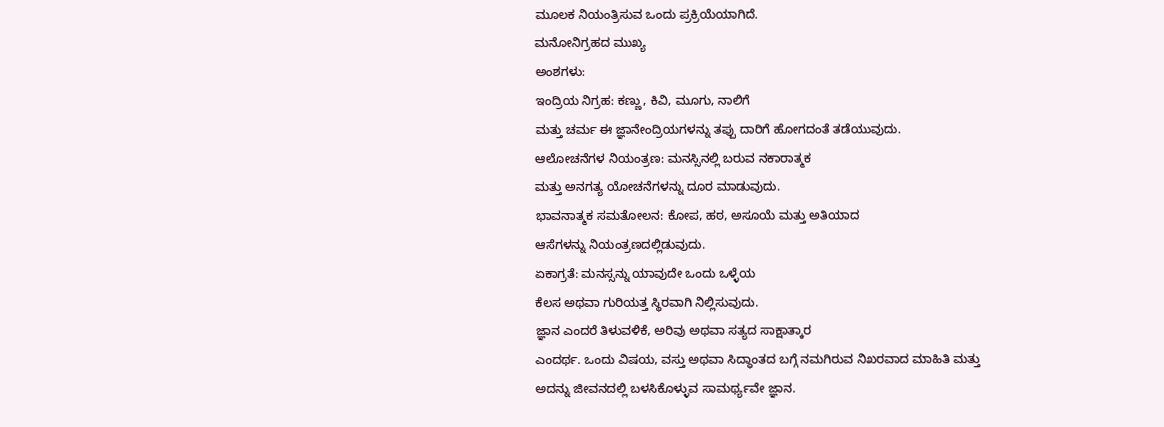ಮೂಲಕ ನಿಯಂತ್ರಿಸುವ ಒಂದು ಪ್ರಕ್ರಿಯೆಯಾಗಿದೆ.
ಮನೋನಿಗ್ರಹದ ಮುಖ್ಯ
ಅಂಶಗಳು:
ಇಂದ್ರಿಯ ನಿಗ್ರಹ: ಕಣ್ಣು, ಕಿವಿ, ಮೂಗು, ನಾಲಿಗೆ
ಮತ್ತು ಚರ್ಮ ಈ ಜ್ಞಾನೇಂದ್ರಿಯಗಳನ್ನು ತಪ್ಪು ದಾರಿಗೆ ಹೋಗದಂತೆ ತಡೆಯುವುದು.
ಆಲೋಚನೆಗಳ ನಿಯಂತ್ರಣ: ಮನಸ್ಸಿನಲ್ಲಿ ಬರುವ ನಕಾರಾತ್ಮಕ
ಮತ್ತು ಅನಗತ್ಯ ಯೋಚನೆಗಳನ್ನು ದೂರ ಮಾಡುವುದು.
ಭಾವನಾತ್ಮಕ ಸಮತೋಲನ: ಕೋಪ, ಹಠ, ಅಸೂಯೆ ಮತ್ತು ಅತಿಯಾದ
ಆಸೆಗಳನ್ನು ನಿಯಂತ್ರಣದಲ್ಲಿಡುವುದು.
ಏಕಾಗ್ರತೆ: ಮನಸ್ಸನ್ನು ಯಾವುದೇ ಒಂದು ಒಳ್ಳೆಯ
ಕೆಲಸ ಅಥವಾ ಗುರಿಯತ್ತ ಸ್ಥಿರವಾಗಿ ನಿಲ್ಲಿಸುವುದು.
ಜ್ಞಾನ ಎಂದರೆ ತಿಳುವಳಿಕೆ, ಅರಿವು ಅಥವಾ ಸತ್ಯದ ಸಾಕ್ಷಾತ್ಕಾರ
ಎಂದರ್ಥ. ಒಂದು ವಿಷಯ, ವಸ್ತು ಅಥವಾ ಸಿದ್ಧಾಂತದ ಬಗ್ಗೆ ನಮಗಿರುವ ನಿಖರವಾದ ಮಾಹಿತಿ ಮತ್ತು
ಅದನ್ನು ಜೀವನದಲ್ಲಿ ಬಳಸಿಕೊಳ್ಳುವ ಸಾಮರ್ಥ್ಯವೇ ಜ್ಞಾನ.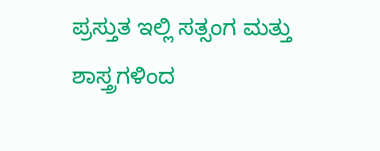ಪ್ರಸ್ತುತ ಇಲ್ಲಿ ಸತ್ಸಂಗ ಮತ್ತು ಶಾಸ್ತ್ರಗಳಿಂದ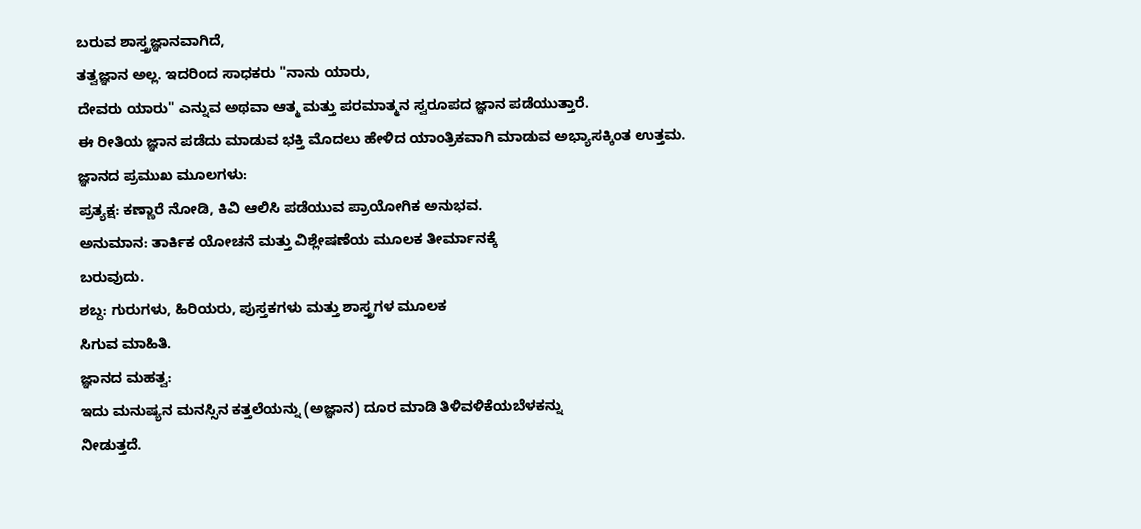ಬರುವ ಶಾಸ್ತ್ರಜ್ಞಾನವಾಗಿದೆ,
ತತ್ವಜ್ಞಾನ ಅಲ್ಲ. ಇದರಿಂದ ಸಾಧಕರು "ನಾನು ಯಾರು,
ದೇವರು ಯಾರು" ಎನ್ನುವ ಅಥವಾ ಆತ್ಮ ಮತ್ತು ಪರಮಾತ್ಮನ ಸ್ವರೂಪದ ಜ್ಞಾನ ಪಡೆಯುತ್ತಾರೆ.
ಈ ರೀತಿಯ ಜ್ಞಾನ ಪಡೆದು ಮಾಡುವ ಭಕ್ತಿ ಮೊದಲು ಹೇಳಿದ ಯಾಂತ್ರಿಕವಾಗಿ ಮಾಡುವ ಅಭ್ಯಾಸಕ್ಕಿಂತ ಉತ್ತಮ.
ಜ್ಞಾನದ ಪ್ರಮುಖ ಮೂಲಗಳು:
ಪ್ರತ್ಯಕ್ಷ: ಕಣ್ಣಾರೆ ನೋಡಿ, ಕಿವಿ ಆಲಿಸಿ ಪಡೆಯುವ ಪ್ರಾಯೋಗಿಕ ಅನುಭವ.
ಅನುಮಾನ: ತಾರ್ಕಿಕ ಯೋಚನೆ ಮತ್ತು ವಿಶ್ಲೇಷಣೆಯ ಮೂಲಕ ತೀರ್ಮಾನಕ್ಕೆ
ಬರುವುದು.
ಶಬ್ದ: ಗುರುಗಳು, ಹಿರಿಯರು, ಪುಸ್ತಕಗಳು ಮತ್ತು ಶಾಸ್ತ್ರಗಳ ಮೂಲಕ
ಸಿಗುವ ಮಾಹಿತಿ.
ಜ್ಞಾನದ ಮಹತ್ವ:
ಇದು ಮನುಷ್ಯನ ಮನಸ್ಸಿನ ಕತ್ತಲೆಯನ್ನು (ಅಜ್ಞಾನ) ದೂರ ಮಾಡಿ ತಿಳಿವಳಿಕೆಯಬೆಳಕನ್ನು
ನೀಡುತ್ತದೆ.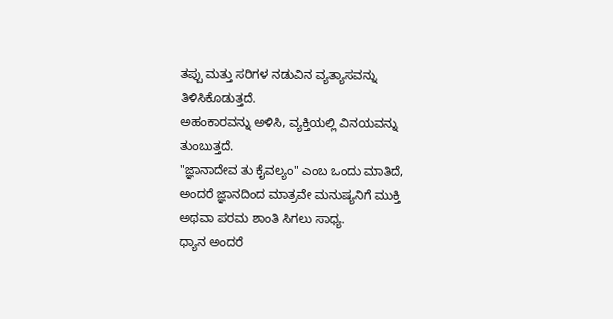ತಪ್ಪು ಮತ್ತು ಸರಿಗಳ ನಡುವಿನ ವ್ಯತ್ಯಾಸವನ್ನು
ತಿಳಿಸಿಕೊಡುತ್ತದೆ.
ಅಹಂಕಾರವನ್ನು ಅಳಿಸಿ, ವ್ಯಕ್ತಿಯಲ್ಲಿ ವಿನಯವನ್ನು
ತುಂಬುತ್ತದೆ.
"ಜ್ಞಾನಾದೇವ ತು ಕೈವಲ್ಯಂ" ಎಂಬ ಒಂದು ಮಾತಿದೆ,
ಅಂದರೆ ಜ್ಞಾನದಿಂದ ಮಾತ್ರವೇ ಮನುಷ್ಯನಿಗೆ ಮುಕ್ತಿ ಅಥವಾ ಪರಮ ಶಾಂತಿ ಸಿಗಲು ಸಾಧ್ಯ.
ಧ್ಯಾನ ಅಂದರೆ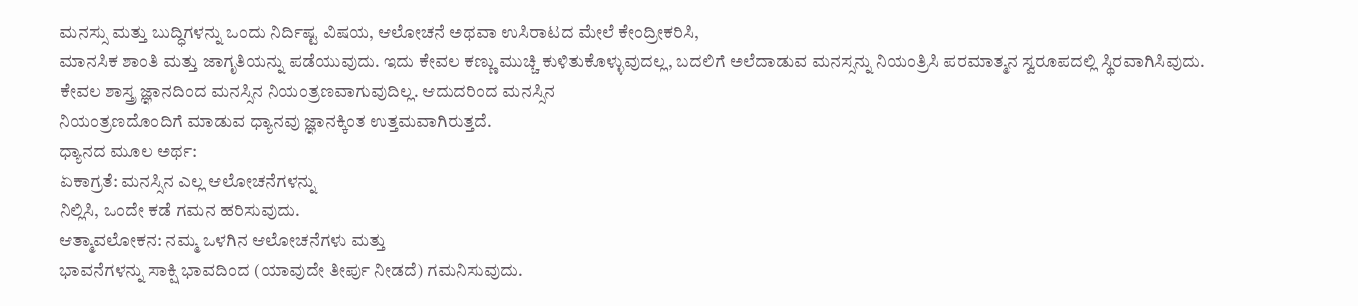ಮನಸ್ಸು ಮತ್ತು ಬುದ್ಧಿಗಳನ್ನು ಒಂದು ನಿರ್ದಿಷ್ಟ ವಿಷಯ, ಆಲೋಚನೆ ಅಥವಾ ಉಸಿರಾಟದ ಮೇಲೆ ಕೇಂದ್ರೀಕರಿಸಿ,
ಮಾನಸಿಕ ಶಾಂತಿ ಮತ್ತು ಜಾಗೃತಿಯನ್ನು ಪಡೆಯುವುದು. ಇದು ಕೇವಲ ಕಣ್ಣು ಮುಚ್ಚಿ ಕುಳಿತುಕೊಳ್ಳುವುದಲ್ಲ, ಬದಲಿಗೆ ಅಲೆದಾಡುವ ಮನಸ್ಸನ್ನು ನಿಯಂತ್ರಿಸಿ ಪರಮಾತ್ಮನ ಸ್ವರೂಪದಲ್ಲಿ ಸ್ಥಿರವಾಗಿಸಿವುದು. ಕೇವಲ ಶಾಸ್ತ್ರ ಜ್ಞಾನದಿಂದ ಮನಸ್ಸಿನ ನಿಯಂತ್ರಣವಾಗುವುದಿಲ್ಲ. ಆದುದರಿಂದ ಮನಸ್ಸಿನ
ನಿಯಂತ್ರಣದೊಂದಿಗೆ ಮಾಡುವ ಧ್ಯಾನವು ಜ್ಞಾನಕ್ಕಿಂತ ಉತ್ತಮವಾಗಿರುತ್ತದೆ.
ಧ್ಯಾನದ ಮೂಲ ಅರ್ಥ:
ಏಕಾಗ್ರತೆ: ಮನಸ್ಸಿನ ಎಲ್ಲ ಆಲೋಚನೆಗಳನ್ನು
ನಿಲ್ಲಿಸಿ, ಒಂದೇ ಕಡೆ ಗಮನ ಹರಿಸುವುದು.
ಆತ್ಮಾವಲೋಕನ: ನಮ್ಮ ಒಳಗಿನ ಆಲೋಚನೆಗಳು ಮತ್ತು
ಭಾವನೆಗಳನ್ನು ಸಾಕ್ಷಿ ಭಾವದಿಂದ (ಯಾವುದೇ ತೀರ್ಪು ನೀಡದೆ) ಗಮನಿಸುವುದು.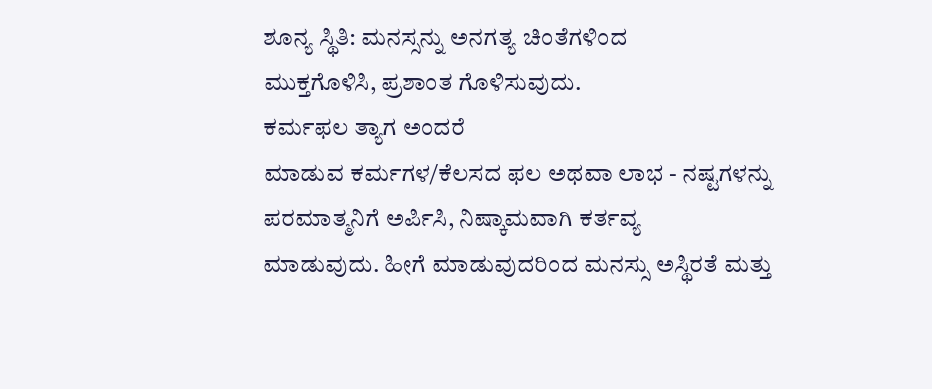ಶೂನ್ಯ ಸ್ಥಿತಿ: ಮನಸ್ಸನ್ನು ಅನಗತ್ಯ ಚಿಂತೆಗಳಿಂದ
ಮುಕ್ತಗೊಳಿಸಿ, ಪ್ರಶಾಂತ ಗೊಳಿಸುವುದು.
ಕರ್ಮಫಲ ತ್ಯಾಗ ಅಂದರೆ
ಮಾಡುವ ಕರ್ಮಗಳ/ಕೆಲಸದ ಫಲ ಅಥವಾ ಲಾಭ - ನಷ್ಟಗಳನ್ನು ಪರಮಾತ್ಮನಿಗೆ ಅರ್ಪಿಸಿ, ನಿಷ್ಕಾಮವಾಗಿ ಕರ್ತವ್ಯ
ಮಾಡುವುದು. ಹೀಗೆ ಮಾಡುವುದರಿಂದ ಮನಸ್ಸು ಅಸ್ಥಿರತೆ ಮತ್ತು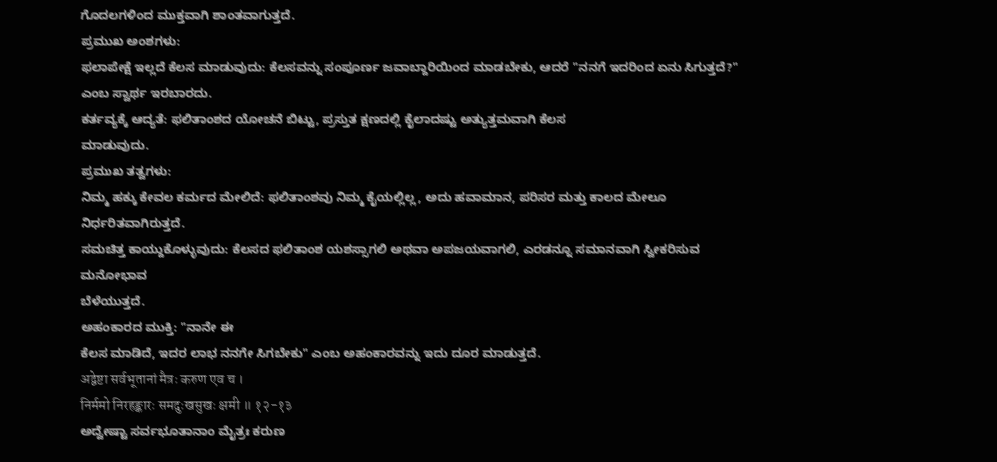ಗೊದಲಗಳಿಂದ ಮುಕ್ತವಾಗಿ ಶಾಂತವಾಗುತ್ತದೆ.
ಪ್ರಮುಖ ಅಂಶಗಳು:
ಫಲಾಪೇಕ್ಷೆ ಇಲ್ಲದೆ ಕೆಲಸ ಮಾಡುವುದು: ಕೆಲಸವನ್ನು ಸಂಪೂರ್ಣ ಜವಾಬ್ದಾರಿಯಿಂದ ಮಾಡಬೇಕು, ಆದರೆ "ನನಗೆ ಇದರಿಂದ ಏನು ಸಿಗುತ್ತದೆ?"
ಎಂಬ ಸ್ವಾರ್ಥ ಇರಬಾರದು.
ಕರ್ತವ್ಯಕ್ಕೆ ಆದ್ಯತೆ: ಫಲಿತಾಂಶದ ಯೋಚನೆ ಬಿಟ್ಟು, ಪ್ರಸ್ತುತ ಕ್ಷಣದಲ್ಲಿ ಕೈಲಾದಷ್ಟು ಅತ್ಯುತ್ತಮವಾಗಿ ಕೆಲಸ
ಮಾಡುವುದು.
ಪ್ರಮುಖ ತತ್ವಗಳು:
ನಿಮ್ಮ ಹಕ್ಕು ಕೇವಲ ಕರ್ಮದ ಮೇಲಿದೆ: ಫಲಿತಾಂಶವು ನಿಮ್ಮ ಕೈಯಲ್ಲಿಲ್ಲ, ಅದು ಹವಾಮಾನ, ಪರಿಸರ ಮತ್ತು ಕಾಲದ ಮೇಲೂ ನಿರ್ಧರಿತವಾಗಿರುತ್ತದೆ.
ಸಮಚಿತ್ತ ಕಾಯ್ದುಕೊಳ್ಳುವುದು: ಕೆಲಸದ ಫಲಿತಾಂಶ ಯಶಸ್ಸಾಗಲಿ ಅಥವಾ ಅಪಜಯವಾಗಲಿ, ಎರಡನ್ನೂ ಸಮಾನವಾಗಿ ಸ್ವೀಕರಿಸುವ ಮನೋಭಾವ
ಬೆಳೆಯುತ್ತದೆ.
ಅಹಂಕಾರದ ಮುಕ್ತಿ: "ನಾನೇ ಈ
ಕೆಲಸ ಮಾಡಿದೆ, ಇದರ ಲಾಭ ನನಗೇ ಸಿಗಬೇಕು" ಎಂಬ ಅಹಂಕಾರವನ್ನು ಇದು ದೂರ ಮಾಡುತ್ತದೆ.
अद्वेष्टा सर्वभूतानां मैत्रः करुण एव च ।
निर्ममो निरहङ्कारः समदुःखसुखः क्षमी ॥ १२-१३
ಅದ್ವೇಷ್ಟಾ ಸರ್ವಭೂತಾನಾಂ ಮೈತ್ರಃ ಕರುಣ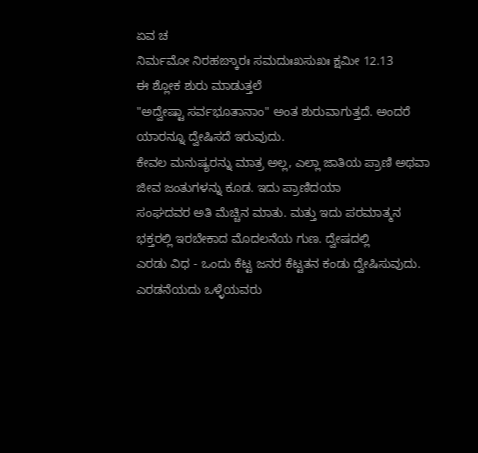ಏವ ಚ
ನಿರ್ಮಮೋ ನಿರಹಙ್ಕಾರಃ ಸಮದುಃಖಸುಖಃ ಕ್ಷಮೀ 12.13
ಈ ಶ್ಲೋಕ ಶುರು ಮಾಡುತ್ತಲೆ
"ಅದ್ವೇಷ್ಟಾ ಸರ್ವಭೂತಾನಾಂ" ಅಂತ ಶುರುವಾಗುತ್ತದೆ. ಅಂದರೆ ಯಾರನ್ನೂ ದ್ವೇಷಿಸದೆ ಇರುವುದು.
ಕೇವಲ ಮನುಷ್ಯರನ್ನು ಮಾತ್ರ ಅಲ್ಲ, ಎಲ್ಲಾ ಜಾತಿಯ ಪ್ರಾಣಿ ಅಥವಾ ಜೀವ ಜಂತುಗಳನ್ನು ಕೂಡ. ಇದು ಪ್ರಾಣಿದಯಾ
ಸಂಘದವರ ಅತಿ ಮೆಚ್ಚಿನ ಮಾತು. ಮತ್ತು ಇದು ಪರಮಾತ್ಮನ ಭಕ್ತರಲ್ಲಿ ಇರಬೇಕಾದ ಮೊದಲನೆಯ ಗುಣ. ದ್ವೇಷದಲ್ಲಿ
ಎರಡು ವಿಧ - ಒಂದು ಕೆಟ್ಟ ಜನರ ಕೆಟ್ಟತನ ಕಂಡು ದ್ವೇಷಿಸುವುದು. ಎರಡನೆಯದು ಒಳ್ಳೆಯವರು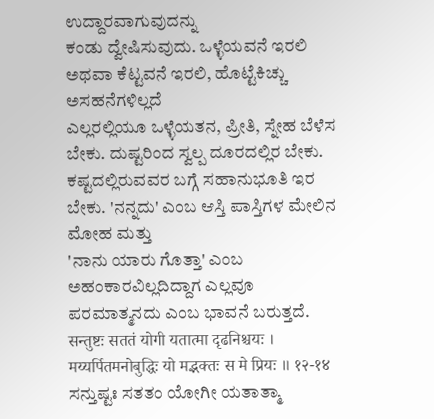ಉದ್ದಾರವಾಗುವುದನ್ನು
ಕಂಡು ದ್ವೇಷಿಸುವುದು. ಒಳ್ಳೆಯವನೆ ಇರಲಿ ಅಥವಾ ಕೆಟ್ಟವನೆ ಇರಲಿ, ಹೊಟ್ಟೆಕಿಚ್ಚು ಅಸಹನೆಗಳಿಲ್ಲದೆ
ಎಲ್ಲರಲ್ಲಿಯೂ ಒಳ್ಳೆಯತನ, ಪ್ರೀತಿ, ಸ್ನೇಹ ಬೆಳೆಸ ಬೇಕು. ದುಷ್ಟರಿಂದ ಸ್ವಲ್ಪ ದೂರದಲ್ಲಿರ ಬೇಕು.
ಕಷ್ಟದಲ್ಲಿರುವವರ ಬಗ್ಗೆ ಸಹಾನುಭೂತಿ ಇರ ಬೇಕು. 'ನನ್ನದು' ಎಂಬ ಆಸ್ತಿ ಪಾಸ್ತಿಗಳ ಮೇಲಿನ ಮೋಹ ಮತ್ತು
'ನಾನು ಯಾರು ಗೊತ್ತಾ' ಎಂಬ ಅಹಂಕಾರವಿಲ್ಲದಿದ್ದಾಗ ಎಲ್ಲವೂ ಪರಮಾತ್ಮನದು ಎಂಬ ಭಾವನೆ ಬರುತ್ತದೆ.
सन्तुष्टः सततं योगी यतात्मा दृढनिश्चयः ।
मय्यर्पितमनोबुद्धिः यो मद्भक्तः स मे प्रियः ॥ १२-१४
ಸನ್ತುಷ್ಟಃ ಸತತಂ ಯೋಗೀ ಯತಾತ್ಮಾ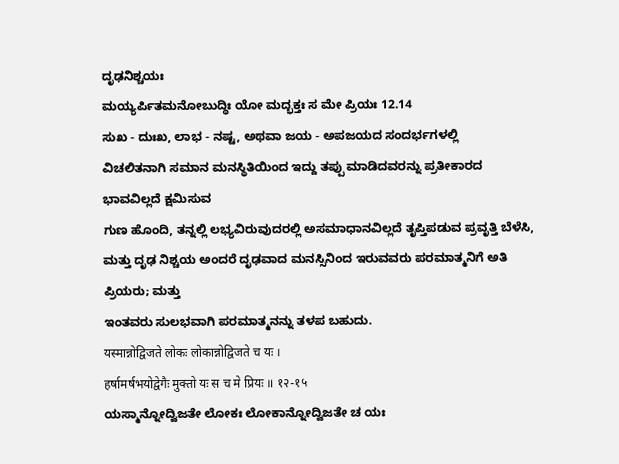ದೃಢನಿಶ್ಚಯಃ
ಮಯ್ಯರ್ಪಿತಮನೋಬುದ್ಧಿಃ ಯೋ ಮದ್ಭಕ್ತಃ ಸ ಮೇ ಪ್ರಿಯಃ 12.14
ಸುಖ - ದುಃಖ, ಲಾಭ - ನಷ್ಟ, ಅಥವಾ ಜಯ - ಅಪಜಯದ ಸಂದರ್ಭಗಳಲ್ಲಿ
ವಿಚಲಿತನಾಗಿ ಸಮಾನ ಮನಸ್ಥಿತಿಯಿಂದ ಇದ್ದು ತಪ್ಪು ಮಾಡಿದವರನ್ನು ಪ್ರತೀಕಾರದ ಭಾವವಿಲ್ಲದೆ ಕ್ಷಮಿಸುವ
ಗುಣ ಹೊಂದಿ, ತನ್ನಲ್ಲಿ ಲಭ್ಯವಿರುವುದರಲ್ಲಿ ಅಸಮಾಧಾನವಿಲ್ಲದೆ ತೃಪ್ತಿಪಡುವ ಪ್ರವೃತ್ತಿ ಬೆಳೆಸಿ,
ಮತ್ತು ದೃಢ ನಿಶ್ಚಯ ಅಂದರೆ ದೃಢವಾದ ಮನಸ್ಸಿನಿಂದ ಇರುವವರು ಪರಮಾತ್ಮನಿಗೆ ಅತಿ ಪ್ರಿಯರು; ಮತ್ತು
ಇಂತವರು ಸುಲಭವಾಗಿ ಪರಮಾತ್ಮನನ್ನು ತಳಪ ಬಹುದು.
यस्मान्नोद्विजते लोकः लोकान्नोद्विजते च यः ।
हर्षामर्षभयोद्वेगैः मुक्तो यः स च मे प्रियः ॥ १२-१५
ಯಸ್ಮಾನ್ನೋದ್ವಿಜತೇ ಲೋಕಃ ಲೋಕಾನ್ನೋದ್ವಿಜತೇ ಚ ಯಃ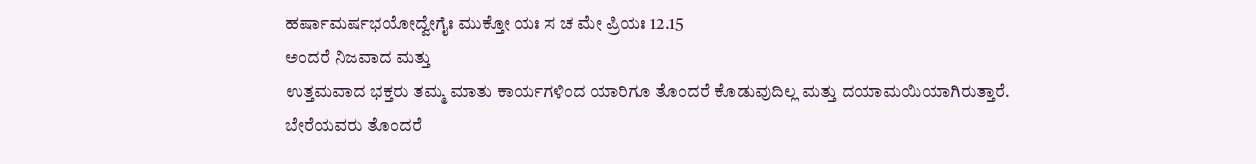ಹರ್ಷಾಮರ್ಷಭಯೋದ್ವೇಗೈಃ ಮುಕ್ತೋ ಯಃ ಸ ಚ ಮೇ ಪ್ರಿಯಃ 12.15
ಅಂದರೆ ನಿಜವಾದ ಮತ್ತು
ಉತ್ತಮವಾದ ಭಕ್ತರು ತಮ್ಮ ಮಾತು ಕಾರ್ಯಗಳಿಂದ ಯಾರಿಗೂ ತೊಂದರೆ ಕೊಡುವುದಿಲ್ಲ ಮತ್ತು ದಯಾಮಯಿಯಾಗಿರುತ್ತಾರೆ.
ಬೇರೆಯವರು ತೊಂದರೆ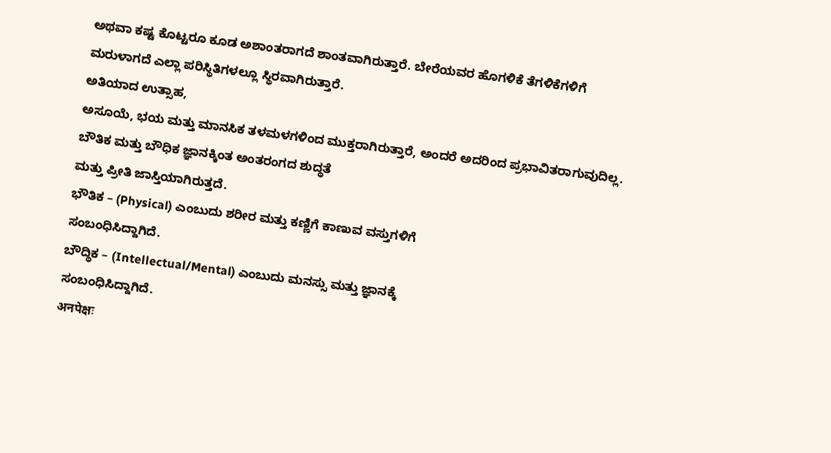ಅಥವಾ ಕಷ್ಟ ಕೊಟ್ಟರೂ ಕೂಡ ಅಶಾಂತರಾಗದೆ ಶಾಂತವಾಗಿರುತ್ತಾರೆ. ಬೇರೆಯವರ ಹೊಗಳಿಕೆ ತೆಗಳಿಕೆಗಳಿಗೆ
ಮರುಳಾಗದೆ ಎಲ್ಲಾ ಪರಿಸ್ಥಿತಿಗಳಲ್ಲೂ ಸ್ಥಿರವಾಗಿರುತ್ತಾರೆ.
ಅತಿಯಾದ ಉತ್ಸಾಹ,
ಅಸೂಯೆ, ಭಯ ಮತ್ತು ಮಾನಸಿಕ ತಳಮಳಗಳಿಂದ ಮುಕ್ತರಾಗಿರುತ್ತಾರೆ, ಅಂದರೆ ಅದರಿಂದ ಪ್ರಭಾವಿತರಾಗುವುದಿಲ್ಲ.
ಬೌತಿಕ ಮತ್ತು ಬೌಧಿಕ ಜ್ಞಾನಕ್ಕಿಂತ ಅಂತರಂಗದ ಶುದ್ಧತೆ
ಮತ್ತು ಪ್ರೀತಿ ಜಾಸ್ತಿಯಾಗಿರುತ್ತದೆ.
ಭೌತಿಕ – (Physical) ಎಂಬುದು ಶರೀರ ಮತ್ತು ಕಣ್ಣಿಗೆ ಕಾಣುವ ವಸ್ತುಗಳಿಗೆ
ಸಂಬಂಧಿಸಿದ್ದಾಗಿದೆ.
ಬೌದ್ಧಿಕ – (Intellectual/Mental) ಎಂಬುದು ಮನಸ್ಸು ಮತ್ತು ಜ್ಞಾನಕ್ಕೆ
ಸಂಬಂಧಿಸಿದ್ದಾಗಿದೆ.
अनपेक्षः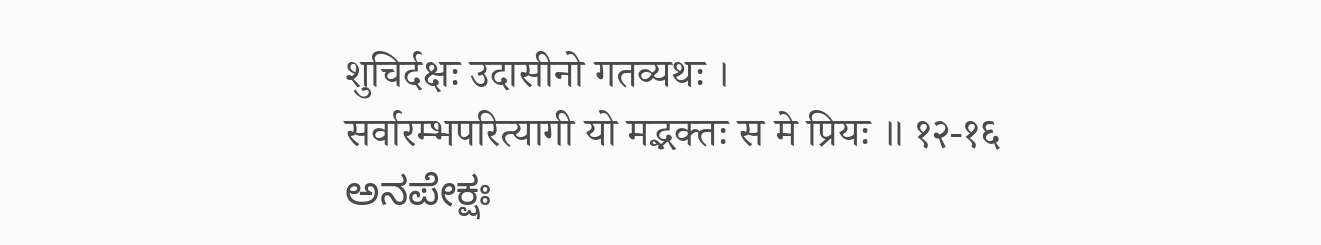शुचिर्दक्षः उदासीनो गतव्यथः ।
सर्वारम्भपरित्यागी यो मद्भक्तः स मे प्रियः ॥ १२-१६
ಅನಪೇಕ್ಷಃ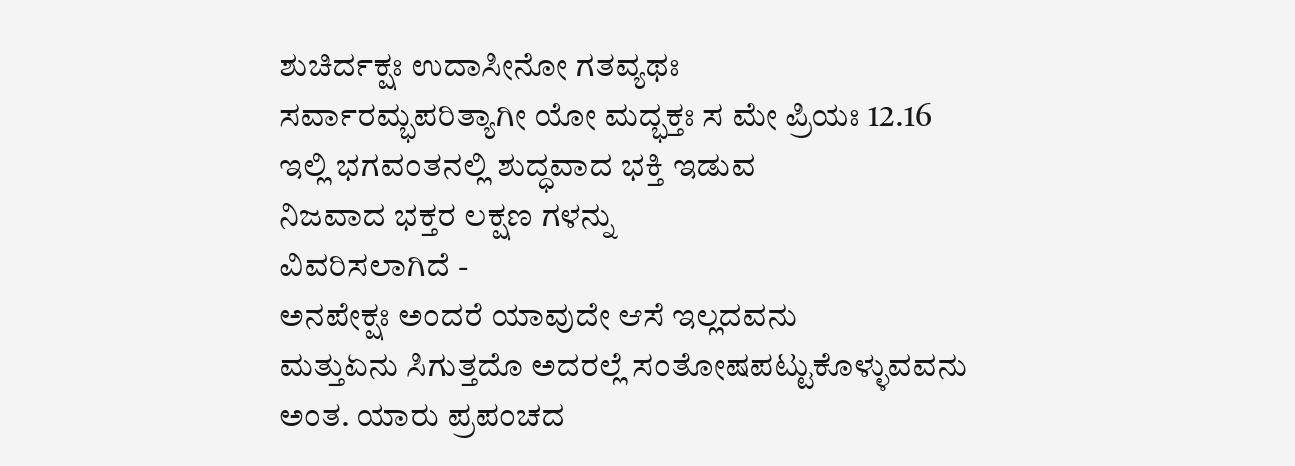ಶುಚಿರ್ದಕ್ಷಃ ಉದಾಸೀನೋ ಗತವ್ಯಥಃ
ಸರ್ವಾರಮ್ಭಪರಿತ್ಯಾಗೀ ಯೋ ಮದ್ಭಕ್ತಃ ಸ ಮೇ ಪ್ರಿಯಃ 12.16
ಇಲ್ಲಿ ಭಗವಂತನಲ್ಲಿ ಶುದ್ಧವಾದ ಭಕ್ತಿ ಇಡುವ
ನಿಜವಾದ ಭಕ್ತರ ಲಕ್ಷಣ ಗಳನ್ನು
ವಿವರಿಸಲಾಗಿದೆ -
ಅನಪೇಕ್ಷಃ ಅಂದರೆ ಯಾವುದೇ ಆಸೆ ಇಲ್ಲದವನು
ಮತ್ತುಏನು ಸಿಗುತ್ತದೊ ಅದರಲ್ಲೆ ಸಂತೋಷಪಟ್ಟುಕೊಳ್ಳುವವನು
ಅಂತ. ಯಾರು ಪ್ರಪಂಚದ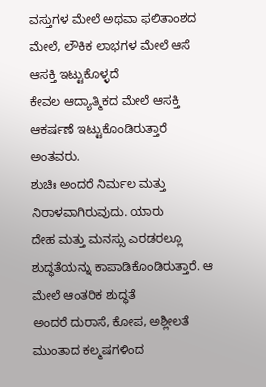ವಸ್ತುಗಳ ಮೇಲೆ ಅಥವಾ ಫಲಿತಾಂಶದ ಮೇಲೆ, ಲೌಕಿಕ ಲಾಭಗಳ ಮೇಲೆ ಆಸೆ ಆಸಕ್ತಿ ಇಟ್ಟುಕೊಳ್ಳದೆ
ಕೇವಲ ಆದ್ಯಾತ್ಮಿಕದ ಮೇಲೆ ಆಸಕ್ತಿ ಆಕರ್ಷಣೆ ಇಟ್ಟುಕೊಂಡಿರುತ್ತಾರೆ ಅಂತವರು.
ಶುಚಿಃ ಅಂದರೆ ನಿರ್ಮಲ ಮತ್ತು ನಿರಾಳವಾಗಿರುವುದು. ಯಾರು
ದೇಹ ಮತ್ತು ಮನಸ್ಸು ಎರಡರಲ್ಲೂ ಶುದ್ಧತೆಯನ್ನು ಕಾಪಾಡಿಕೊಂಡಿರುತ್ತಾರೆ. ಆ ಮೇಲೆ ಆಂತರಿಕ ಶುದ್ಧತೆ
ಅಂದರೆ ದುರಾಸೆ, ಕೋಪ, ಅಶ್ಲೀಲತೆ ಮುಂತಾದ ಕಲ್ಮಷಗಳಿಂದ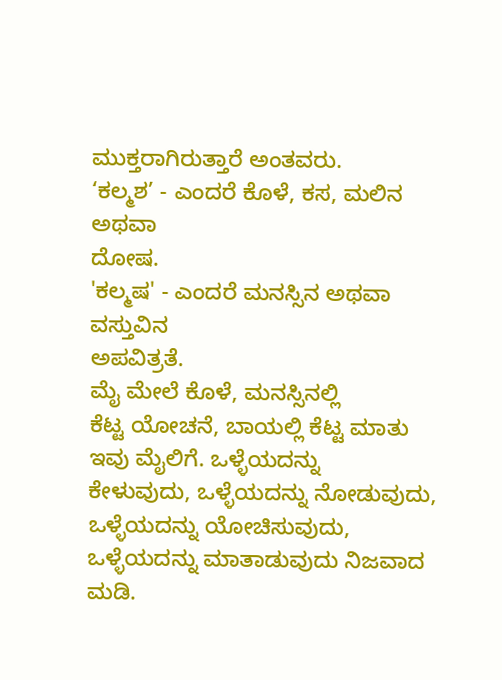ಮುಕ್ತರಾಗಿರುತ್ತಾರೆ ಅಂತವರು.
‘ಕಲ್ಮಶ’ - ಎಂದರೆ ಕೊಳೆ, ಕಸ, ಮಲಿನ ಅಥವಾ
ದೋಷ.
'ಕಲ್ಮಷ' - ಎಂದರೆ ಮನಸ್ಸಿನ ಅಥವಾ ವಸ್ತುವಿನ
ಅಪವಿತ್ರತೆ.
ಮೈ ಮೇಲೆ ಕೊಳೆ, ಮನಸ್ಸಿನಲ್ಲಿ
ಕೆಟ್ಟ ಯೋಚನೆ, ಬಾಯಲ್ಲಿ ಕೆಟ್ಟ ಮಾತು ಇವು ಮೈಲಿಗೆ. ಒಳ್ಳೆಯದನ್ನು
ಕೇಳುವುದು, ಒಳ್ಳೆಯದನ್ನು ನೋಡುವುದು, ಒಳ್ಳೆಯದನ್ನು ಯೋಚಿಸುವುದು, ಒಳ್ಳೆಯದನ್ನು ಮಾತಾಡುವುದು ನಿಜವಾದ
ಮಡಿ.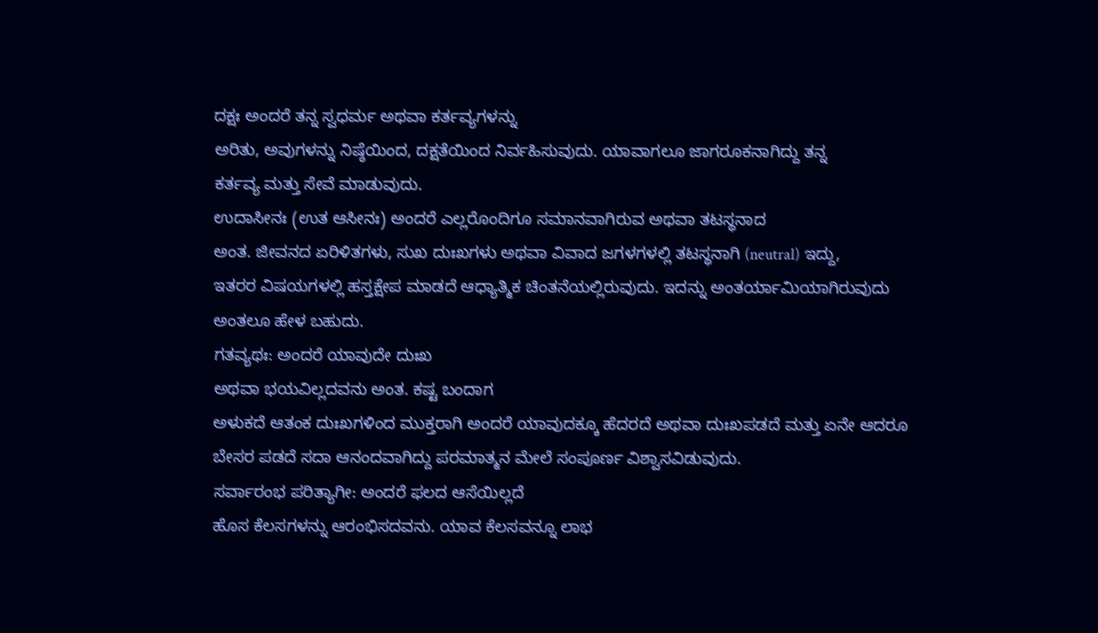ದಕ್ಷಃ ಅಂದರೆ ತನ್ನ ಸ್ವಧರ್ಮ ಅಥವಾ ಕರ್ತವ್ಯಗಳನ್ನು
ಅರಿತು, ಅವುಗಳನ್ನು ನಿಷ್ಠೆಯಿಂದ, ದಕ್ಷತೆಯಿಂದ ನಿರ್ವಹಿಸುವುದು. ಯಾವಾಗಲೂ ಜಾಗರೂಕನಾಗಿದ್ದು ತನ್ನ
ಕರ್ತವ್ಯ ಮತ್ತು ಸೇವೆ ಮಾಡುವುದು.
ಉದಾಸೀನಃ (ಉತ ಆಸೀನಃ) ಅಂದರೆ ಎಲ್ಲರೊಂದಿಗೂ ಸಮಾನವಾಗಿರುವ ಅಥವಾ ತಟಸ್ಥನಾದ
ಅಂತ. ಜೀವನದ ಏರಿಳಿತಗಳು, ಸುಖ ದುಃಖಗಳು ಅಥವಾ ವಿವಾದ ಜಗಳಗಳಲ್ಲಿ ತಟಸ್ಥನಾಗಿ (neutral) ಇದ್ದು,
ಇತರರ ವಿಷಯಗಳಲ್ಲಿ ಹಸ್ತಕ್ಷೇಪ ಮಾಡದೆ ಆಧ್ಯಾತ್ಮಿಕ ಚಿಂತನೆಯಲ್ಲಿರುವುದು. ಇದನ್ನು ಅಂತರ್ಯಾಮಿಯಾಗಿರುವುದು
ಅಂತಲೂ ಹೇಳ ಬಹುದು.
ಗತವ್ಯಥಃ: ಅಂದರೆ ಯಾವುದೇ ದುಃಖ
ಅಥವಾ ಭಯವಿಲ್ಲದವನು ಅಂತ. ಕಷ್ಟ ಬಂದಾಗ
ಅಳುಕದೆ ಆತಂಕ ದುಃಖಗಳಿಂದ ಮುಕ್ತರಾಗಿ ಅಂದರೆ ಯಾವುದಕ್ಕೂ ಹೆದರದೆ ಅಥವಾ ದುಃಖಪಡದೆ ಮತ್ತು ಏನೇ ಆದರೂ
ಬೇಸರ ಪಡದೆ ಸದಾ ಆನಂದವಾಗಿದ್ದು ಪರಮಾತ್ಮನ ಮೇಲೆ ಸಂಪೂರ್ಣ ವಿಶ್ವಾಸವಿಡುವುದು.
ಸರ್ವಾರಂಭ ಪರಿತ್ಯಾಗೀ: ಅಂದರೆ ಫಲದ ಆಸೆಯಿಲ್ಲದೆ
ಹೊಸ ಕೆಲಸಗಳನ್ನು ಆರಂಭಿಸದವನು. ಯಾವ ಕೆಲಸವನ್ನೂ ಲಾಭ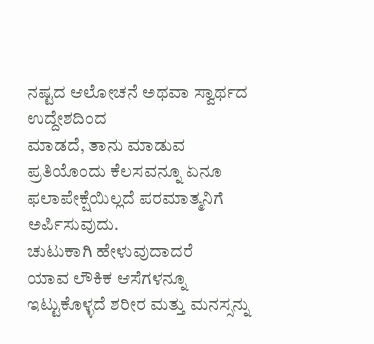ನಷ್ಟದ ಆಲೋಚನೆ ಅಥವಾ ಸ್ವಾರ್ಥದ ಉದ್ದೇಶದಿಂದ
ಮಾಡದೆ, ತಾನು ಮಾಡುವ ಪ್ರತಿಯೊಂದು ಕೆಲಸವನ್ನೂ ಏನೂ ಫಲಾಪೇಕ್ಷೆಯಿಲ್ಲದೆ ಪರಮಾತ್ಮನಿಗೆ ಅರ್ಪಿಸುವುದು.
ಚುಟುಕಾಗಿ ಹೇಳುವುದಾದರೆ
ಯಾವ ಲೌಕಿಕ ಆಸೆಗಳನ್ನೂ ಇಟ್ಟುಕೊಳ್ಳದೆ ಶರೀರ ಮತ್ತು ಮನಸ್ಸನ್ನು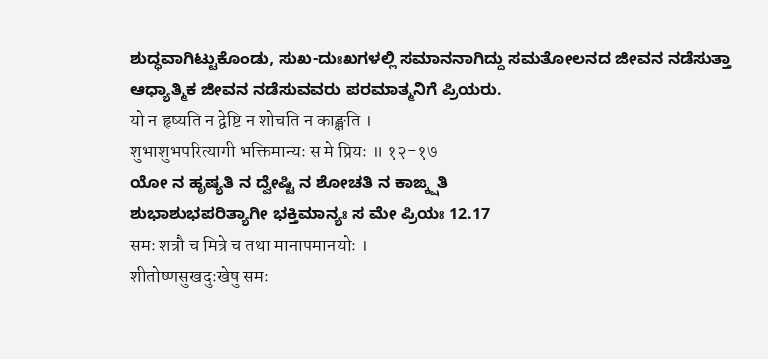ಶುದ್ಧವಾಗಿಟ್ಟುಕೊಂಡು, ಸುಖ-ದುಃಖಗಳಲ್ಲಿ ಸಮಾನನಾಗಿದ್ದು ಸಮತೋಲನದ ಜೀವನ ನಡೆಸುತ್ತಾ ಆಧ್ಯಾತ್ಮಿಕ ಜೀವನ ನಡೆಸುವವರು ಪರಮಾತ್ಮನಿಗೆ ಪ್ರಿಯರು.
यो न हृष्यति न द्वेष्टि न शोचति न काङ्क्षति ।
शुभाशुभपरित्यागी भक्तिमान्यः स मे प्रियः ॥ १२-१७
ಯೋ ನ ಹೃಷ್ಯತಿ ನ ದ್ವೇಷ್ಟಿ ನ ಶೋಚತಿ ನ ಕಾಙ್ಕ್ಷತಿ
ಶುಭಾಶುಭಪರಿತ್ಯಾಗೀ ಭಕ್ತಿಮಾನ್ಯಃ ಸ ಮೇ ಪ್ರಿಯಃ 12.17
समः शत्रौ च मित्रे च तथा मानापमानयोः ।
शीतोष्णसुखदुःखेषु समः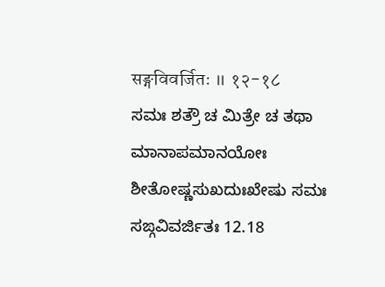सङ्गविवर्जितः ॥ १२-१८
ಸಮಃ ಶತ್ರೌ ಚ ಮಿತ್ರೇ ಚ ತಥಾ ಮಾನಾಪಮಾನಯೋಃ
ಶೀತೋಷ್ಣಸುಖದುಃಖೇಷು ಸಮಃ ಸಙ್ಗವಿವರ್ಜಿತಃ 12.18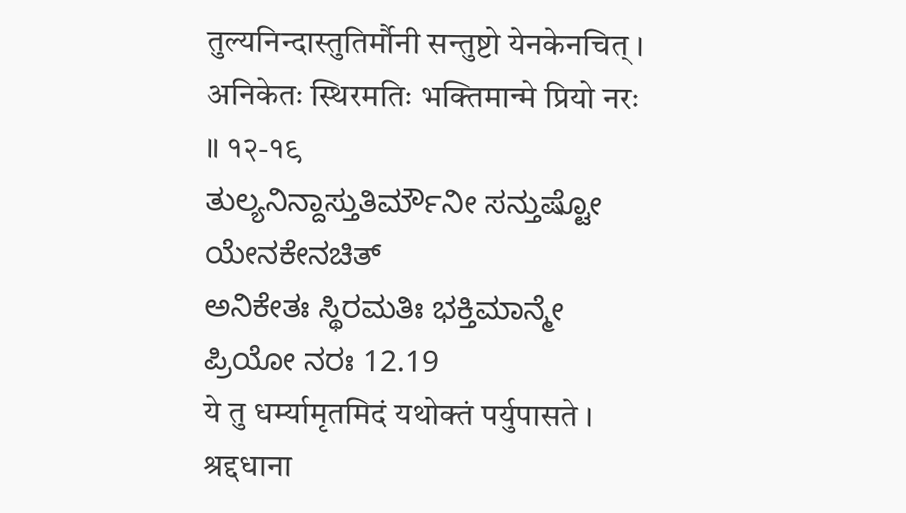तुल्यनिन्दास्तुतिर्मौनी सन्तुष्टो येनकेनचित् ।
अनिकेतः स्थिरमतिः भक्तिमान्मे प्रियो नरः ॥ १२-१९
ತುಲ್ಯನಿನ್ದಾಸ್ತುತಿರ್ಮೌನೀ ಸನ್ತುಷ್ಟೋ ಯೇನಕೇನಚಿತ್
ಅನಿಕೇತಃ ಸ್ಥಿರಮತಿಃ ಭಕ್ತಿಮಾನ್ಮೇ ಪ್ರಿಯೋ ನರಃ 12.19
ये तु धर्म्यामृतमिदं यथोक्तं पर्युपासते ।
श्रद्दधाना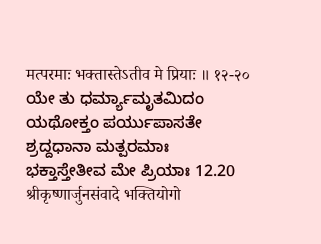मत्परमाः भक्तास्तेऽतीव मे प्रियाः ॥ १२-२०
ಯೇ ತು ಧರ್ಮ್ಯಾಮೃತಮಿದಂ ಯಥೋಕ್ತಂ ಪರ್ಯುಪಾಸತೇ
ಶ್ರದ್ದಧಾನಾ ಮತ್ಪರಮಾಃ ಭಕ್ತಾಸ್ತೇತೀವ ಮೇ ಪ್ರಿಯಾಃ 12.20
श्रीकृष्णार्जुनसंवादे भक्तियोगो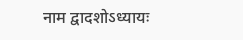नाम द्वादशोऽध्यायः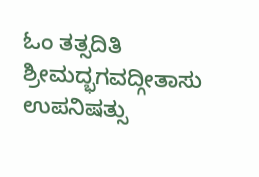ಓಂ ತತ್ಸದಿತಿ ಶ್ರೀಮದ್ಭಗವದ್ಗೀತಾಸು ಉಪನಿಷತ್ಸು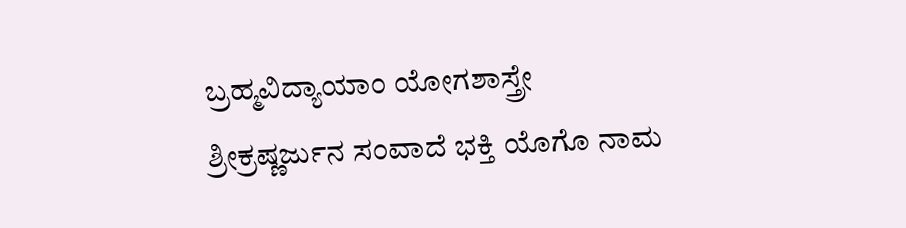ಬ್ರಹ್ಮವಿದ್ಯಾಯಾಂ ಯೋಗಶಾಸ್ತ್ರೇ
ಶ್ರೀಕ್ರಷ್ಣರ್ಜುನ ಸಂವಾದೆ ಭಕ್ತಿ ಯೊಗೊ ನಾಮ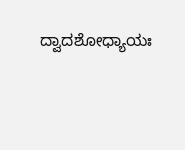ದ್ವಾದಶೋಧ್ಯಾಯಃ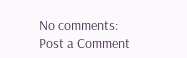No comments:
Post a Comment